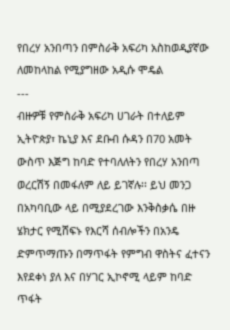የበረሃ አንበጣን በምስራቅ አፍሪካ አስከወዲያኛው ለመከላከል የሚያግዘው አዲሱ ሞዴል
---
ብዙዎቹ የምስራቅ አፍሪካ ሀገራት በተለይም ኢትዮጵያ፣ ኬኒያ እና ደቡብ ሱዳን በ70 አመት ውስጥ እጅግ ከባድ የተባለለትን የበረሃ አንበጣ ወረርሽኝ በመፋለም ለይ ይገኛሉ፡፡ ይህ መንጋ በአካባቢው ላይ በሚያደረገው እንቅስቃሴ በዙ ሄክታር የሚሸፍኑ የእርሻ ሰብሎችን በአንዴ ድምጥማጡን በማጥፋት የምግብ ዋስትና ፈተናን እየደቀነ ያለ እና በሃገር ኢኮኖሚ ላይም ከባድ ጥፋት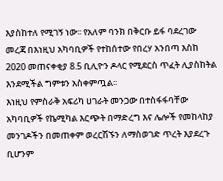እያስከተለ የሚገኝ ነው፡፡ የአለም ባንክ በቅርቡ ይፋ ባደረገው መረጃ በእነዚህ አካባቢዎች የተከሰተው የበረሃ አንበጣ እስከ 2020 መጠናቀቂያ 8.5 ቢሊዮን ዶላር የሚደርስ ጥፈት ሊያስከትል እንደሚችል ግምቱን አስቀምጧል፡፡
እነዚህ የምስራቅ አፍሪካ ሀገራት መንጋው በተስፋፋባቸው አካባቢዎች የኬሚካል እርጭት በማድረግ እና ሌሎች የመከላከያ መንገዶችን በመጠቀም ወረርሽኙን ለማስወገድ ጥረት እያደረጉ ቢሆንም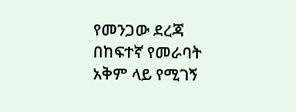የመንጋው ደረጃ በከፍተኛ የመራባት አቅም ላይ የሚገኝ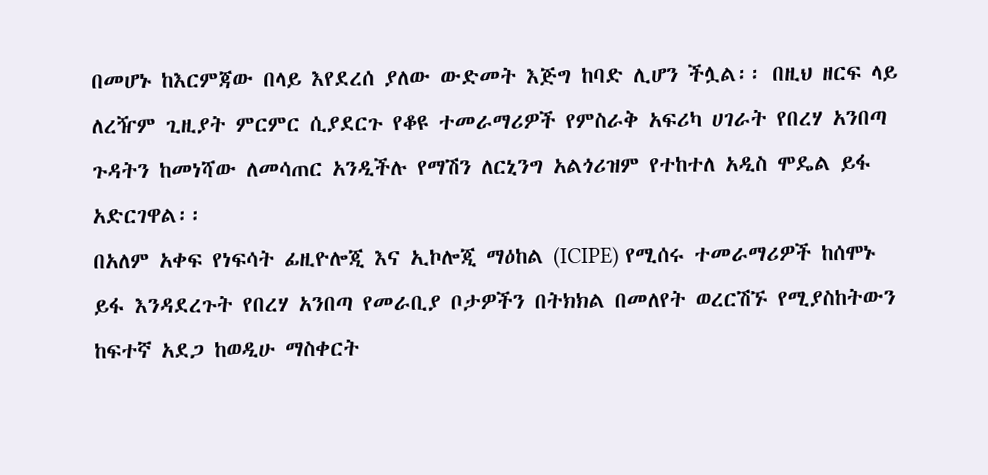በመሆኑ ከእርምጃው በላይ እየደረሰ ያለው ውድመት እጅግ ከባድ ሊሆን ችሏል፡፡ በዚህ ዘርፍ ላይ ለረዥም ጊዚያት ምርምር ሲያደርጉ የቆዩ ተመራማሪዎች የምስራቅ አፍሪካ ሀገራት የበረሃ አንበጣ ጉዳትን ከመነሻው ለመሳጠር አንዲችሉ የማሽን ለርኒንግ አልጎሪዝም የተከተለ አዲስ ሞዴል ይፋ አድርገዋል፡፡
በአለም አቀፍ የነፍሳት ፊዚዮሎጂ እና ኢኮሎጂ ማዕከል (ICIPE) የሚሰሩ ተመራማሪዎች ከሰሞኑ ይፋ እንዳደረጉት የበረሃ አንበጣ የመራቢያ ቦታዎችን በትክክል በመለየት ወረርሽኙ የሚያስከትውን ከፍተኛ አደጋ ከወዲሁ ማስቀርት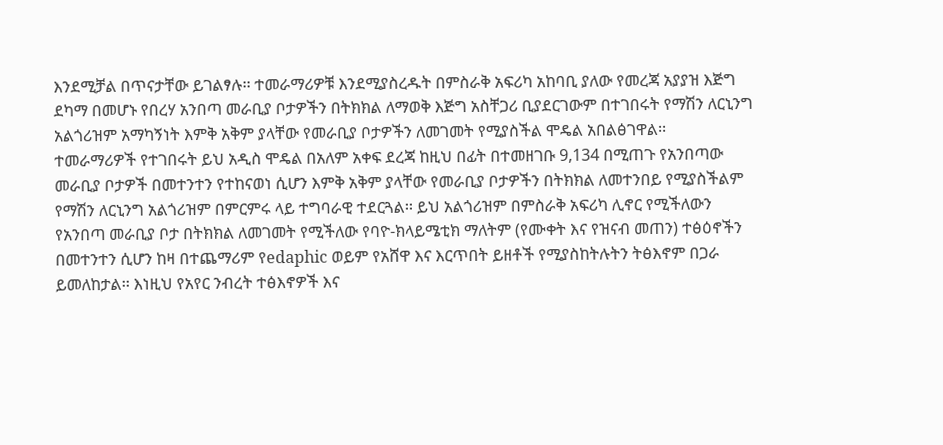እንደሚቻል በጥናታቸው ይገልፃሉ፡፡ ተመራማሪዎቹ እንደሚያስረዱት በምስራቅ አፍሪካ አከባቢ ያለው የመረጃ አያያዝ እጅግ ደካማ በመሆኑ የበረሃ አንበጣ መራቢያ ቦታዎችን በትክክል ለማወቅ እጅግ አስቸጋሪ ቢያደርገውም በተገበሩት የማሽን ለርኒንግ አልጎሪዝም አማካኝነት እምቅ አቅም ያላቸው የመራቢያ ቦታዎችን ለመገመት የሚያስችል ሞዴል አበልፅገዋል፡፡
ተመራማሪዎች የተገበሩት ይህ አዲስ ሞዴል በአለም አቀፍ ደረጃ ከዚህ በፊት በተመዘገቡ 9,134 በሚጠጉ የአንበጣው መራቢያ ቦታዎች በመተንተን የተከናወነ ሲሆን እምቅ አቅም ያላቸው የመራቢያ ቦታዎችን በትክክል ለመተንበይ የሚያስችልም የማሽን ለርኒንግ አልጎሪዝም በምርምሩ ላይ ተግባራዊ ተደርጓል፡፡ ይህ አልጎሪዝም በምስራቅ አፍሪካ ሊኖር የሚችለውን የአንበጣ መራቢያ ቦታ በትክክል ለመገመት የሚችለው የባዮ-ክላይሜቲክ ማለትም (የሙቀት እና የዝናብ መጠን) ተፅዕኖችን በመተንተን ሲሆን ከዛ በተጨማሪም የedaphic ወይም የአሸዋ እና እርጥበት ይዘቶች የሚያስከትሉትን ትፅእኖም በጋራ ይመለከታል፡፡ እነዚህ የአየር ንብረት ተፅእኖዎች እና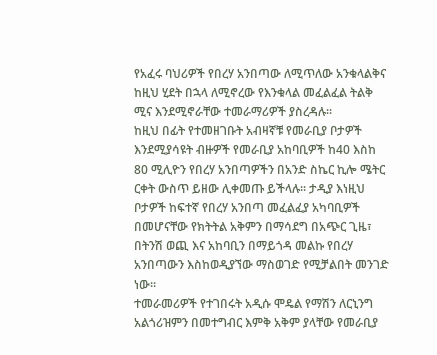የአፈሩ ባህሪዎች የበረሃ አንበጣው ለሚጥለው አንቁላልቅና ከዚህ ሂደት በኋላ ለሚኖረው የእንቁላል መፈልፈል ትልቅ ሚና እንደሚኖራቸው ተመራማሪዎች ያስረዳሉ፡፡
ከዚህ በፊት የተመዘገቡት አብዛኛቹ የመራቢያ ቦታዎች እንደሚያሳዩት ብዙዎች የመራቢያ አከባቢዎች ከ40 እስከ 80 ሚሊዮን የበረሃ አንበጣዎችን በአንድ ስኬር ኪሎ ሜትር ርቀት ውስጥ ይዘው ሊቀመጡ ይችላሉ፡፡ ታዲያ እነዚህ ቦታዎች ከፍተኛ የበረሃ አንበጣ መፈልፈያ አካባቢዎች በመሆናቸው የክትትል አቅምን በማሳደግ በአጭር ጊዜ፣ በትንሽ ወጪ እና አከባቢን በማይጎዳ መልኩ የበረሃ አንበጣውን እስከወዲያኘው ማስወገድ የሚቻልበት መንገድ ነው፡፡
ተመራመሪዎች የተገበሩት አዲሱ ሞዴል የማሽን ለርኒንግ አልጎሪዝምን በመተግብር እምቅ አቅም ያላቸው የመራቢያ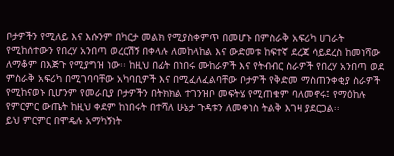ቦታዎችን የሚለይ እና እሱንም በካርታ መልክ የሚያስቀምጥ በመሆኑ በምስራቅ አፍሪካ ሀገራት የሚከሰተውን የበረሃ አንበጣ ወረርሽኝ በቀላሉ ለመከላከል እና ውድመቱ ከፍተኛ ደረጃ ሳይደረስ ከመነሻው ለማቆም በእጅጉ የሚያግዝ ነው፡፡ ከዚህ በፊት በነበሩ ሙከራዎች እና የትብብር ስራዎች የበረሃ አንበጣ ወደ ምስራቅ አፍሪካ በሚገባባቸው አካባቢዎች እና በሚፈለፈልባቸው ቦታዎች የቅድመ ማስጠንቀቂያ ስራዎች የሚከናወኑ ቢሆንም የመራቢያ ቦታዎችን በትክክል ተገንዝቦ መፍትሄ የሚጠቁም ባለመኖሩ፤ የማዕከሉ የምርምር ውጤት ከዚህ ቀደም ከነበሩት በተሻለ ሁኔታ ጉዳቱን ለመቀነስ ትልቅ እገዛ ያደርጋል፡፡
ይህ ምርምር በሞዴሉ አማካኝነት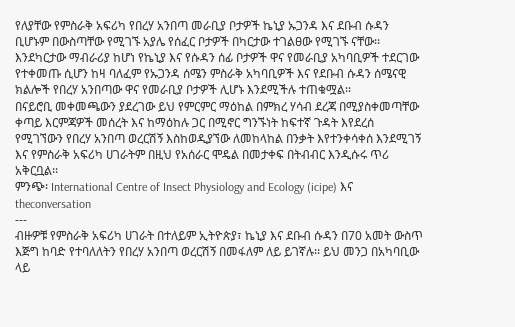የለያቸው የምስራቅ አፍሪካ የበረሃ አንበጣ መራቢያ ቦታዎች ኬኒያ ኡጋንዳ እና ደቡብ ሱዳን ቢሆኑም በውስጣቸው የሚገኙ አያሌ የሰፈር ቦታዎች በካርታው ተገልፀው የሚገኙ ናቸው፡፡ እንደካርታው ማብራሪያ ከሆነ የኬኒያ እና የሱዳን ሰፊ ቦታዎች ዋና የመራቢያ አካባቢዎች ተደርገው የተቀመጡ ሲሆን ከዛ ባለፈም የኡጋንዳ ሰሜን ምስራቅ አካባቢዎች እና የደቡብ ሱዳን ሰሜናዊ ክልሎች የበረሃ አንበጣው ዋና የመራቢያ ቦታዎች ሊሆኑ እንደሚችሉ ተጠቁሟል፡፡
በናይሮቢ መቀመጫውን ያደረገው ይህ የምርምር ማዕከል በምክረ ሃሳብ ደረጃ በሚያስቀመጣቸው ቀጣይ እርምጃዎች መሰረት እና ከማዕከሉ ጋር በሚኖር ግንኙነት ከፍተኛ ጉዳት እየደረሰ የሚገኘውን የበረሃ አንበጣ ወረርሽኝ እስከወዲያኘው ለመከላከል በንቃት እየተንቀሳቀሰ እንደሚገኝ እና የምስራቅ አፍሪካ ሀገራትም በዚህ የአሰራር ሞዴል በመታቀፍ በትብብር እንዲሱሩ ጥሪ አቅርቧል፡፡
ምንጭ፡ International Centre of Insect Physiology and Ecology (icipe) እና theconversation
---
ብዙዎቹ የምስራቅ አፍሪካ ሀገራት በተለይም ኢትዮጵያ፣ ኬኒያ እና ደቡብ ሱዳን በ70 አመት ውስጥ እጅግ ከባድ የተባለለትን የበረሃ አንበጣ ወረርሽኝ በመፋለም ለይ ይገኛሉ፡፡ ይህ መንጋ በአካባቢው ላይ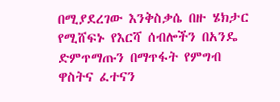በሚያደረገው እንቅስቃሴ በዙ ሄክታር የሚሸፍኑ የእርሻ ሰብሎችን በአንዴ ድምጥማጡን በማጥፋት የምግብ ዋስትና ፈተናን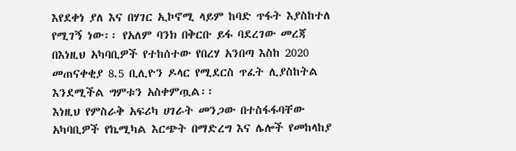እየደቀነ ያለ እና በሃገር ኢኮኖሚ ላይም ከባድ ጥፋት እያስከተለ የሚገኝ ነው፡፡ የአለም ባንክ በቅርቡ ይፋ ባደረገው መረጃ በእነዚህ አካባቢዎች የተከሰተው የበረሃ አንበጣ እስከ 2020 መጠናቀቂያ 8.5 ቢሊዮን ዶላር የሚደርስ ጥፈት ሊያስከትል እንደሚችል ግምቱን አስቀምጧል፡፡
እነዚህ የምስራቅ አፍሪካ ሀገራት መንጋው በተስፋፋባቸው አካባቢዎች የኬሚካል እርጭት በማድረግ እና ሌሎች የመከላከያ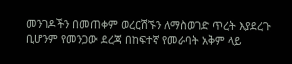መንገዶችን በመጠቀም ወረርሽኙን ለማስወገድ ጥረት እያደረጉ ቢሆንም የመንጋው ደረጃ በከፍተኛ የመራባት አቅም ላይ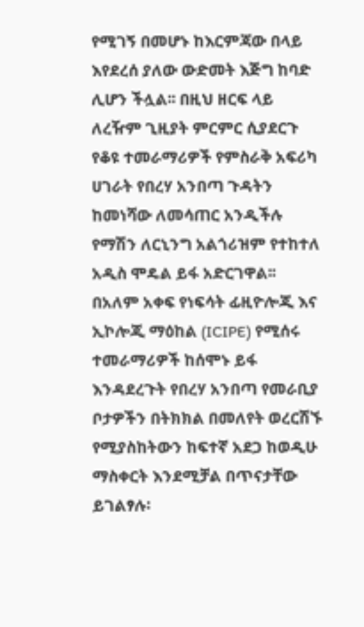የሚገኝ በመሆኑ ከእርምጃው በላይ እየደረሰ ያለው ውድመት እጅግ ከባድ ሊሆን ችሏል፡፡ በዚህ ዘርፍ ላይ ለረዥም ጊዚያት ምርምር ሲያደርጉ የቆዩ ተመራማሪዎች የምስራቅ አፍሪካ ሀገራት የበረሃ አንበጣ ጉዳትን ከመነሻው ለመሳጠር አንዲችሉ የማሽን ለርኒንግ አልጎሪዝም የተከተለ አዲስ ሞዴል ይፋ አድርገዋል፡፡
በአለም አቀፍ የነፍሳት ፊዚዮሎጂ እና ኢኮሎጂ ማዕከል (ICIPE) የሚሰሩ ተመራማሪዎች ከሰሞኑ ይፋ እንዳደረጉት የበረሃ አንበጣ የመራቢያ ቦታዎችን በትክክል በመለየት ወረርሽኙ የሚያስከትውን ከፍተኛ አደጋ ከወዲሁ ማስቀርት እንደሚቻል በጥናታቸው ይገልፃሉ፡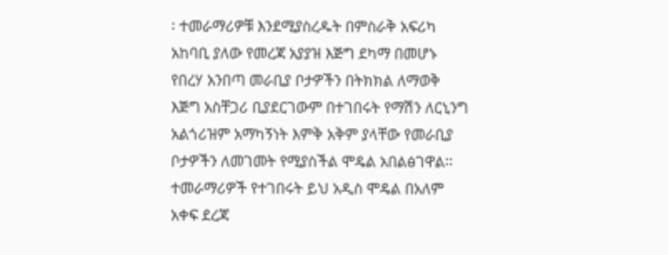፡ ተመራማሪዎቹ እንደሚያስረዱት በምስራቅ አፍሪካ አከባቢ ያለው የመረጃ አያያዝ እጅግ ደካማ በመሆኑ የበረሃ አንበጣ መራቢያ ቦታዎችን በትክክል ለማወቅ እጅግ አስቸጋሪ ቢያደርገውም በተገበሩት የማሽን ለርኒንግ አልጎሪዝም አማካኝነት እምቅ አቅም ያላቸው የመራቢያ ቦታዎችን ለመገመት የሚያስችል ሞዴል አበልፅገዋል፡፡
ተመራማሪዎች የተገበሩት ይህ አዲስ ሞዴል በአለም አቀፍ ደረጃ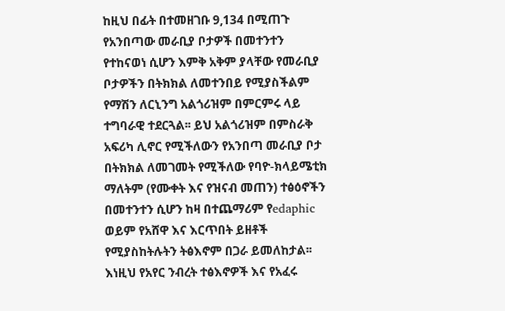ከዚህ በፊት በተመዘገቡ 9,134 በሚጠጉ የአንበጣው መራቢያ ቦታዎች በመተንተን የተከናወነ ሲሆን እምቅ አቅም ያላቸው የመራቢያ ቦታዎችን በትክክል ለመተንበይ የሚያስችልም የማሽን ለርኒንግ አልጎሪዝም በምርምሩ ላይ ተግባራዊ ተደርጓል፡፡ ይህ አልጎሪዝም በምስራቅ አፍሪካ ሊኖር የሚችለውን የአንበጣ መራቢያ ቦታ በትክክል ለመገመት የሚችለው የባዮ-ክላይሜቲክ ማለትም (የሙቀት እና የዝናብ መጠን) ተፅዕኖችን በመተንተን ሲሆን ከዛ በተጨማሪም የedaphic ወይም የአሸዋ እና እርጥበት ይዘቶች የሚያስከትሉትን ትፅእኖም በጋራ ይመለከታል፡፡ እነዚህ የአየር ንብረት ተፅእኖዎች እና የአፈሩ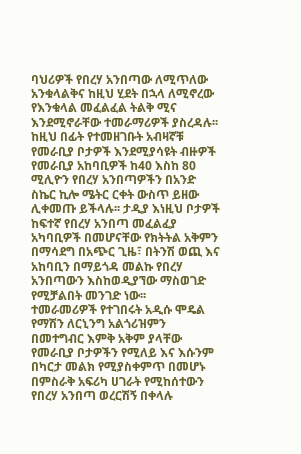ባህሪዎች የበረሃ አንበጣው ለሚጥለው አንቁላልቅና ከዚህ ሂደት በኋላ ለሚኖረው የእንቁላል መፈልፈል ትልቅ ሚና እንደሚኖራቸው ተመራማሪዎች ያስረዳሉ፡፡
ከዚህ በፊት የተመዘገቡት አብዛኛቹ የመራቢያ ቦታዎች እንደሚያሳዩት ብዙዎች የመራቢያ አከባቢዎች ከ40 እስከ 80 ሚሊዮን የበረሃ አንበጣዎችን በአንድ ስኬር ኪሎ ሜትር ርቀት ውስጥ ይዘው ሊቀመጡ ይችላሉ፡፡ ታዲያ እነዚህ ቦታዎች ከፍተኛ የበረሃ አንበጣ መፈልፈያ አካባቢዎች በመሆናቸው የክትትል አቅምን በማሳደግ በአጭር ጊዜ፣ በትንሽ ወጪ እና አከባቢን በማይጎዳ መልኩ የበረሃ አንበጣውን እስከወዲያኘው ማስወገድ የሚቻልበት መንገድ ነው፡፡
ተመራመሪዎች የተገበሩት አዲሱ ሞዴል የማሽን ለርኒንግ አልጎሪዝምን በመተግብር እምቅ አቅም ያላቸው የመራቢያ ቦታዎችን የሚለይ እና እሱንም በካርታ መልክ የሚያስቀምጥ በመሆኑ በምስራቅ አፍሪካ ሀገራት የሚከሰተውን የበረሃ አንበጣ ወረርሽኝ በቀላሉ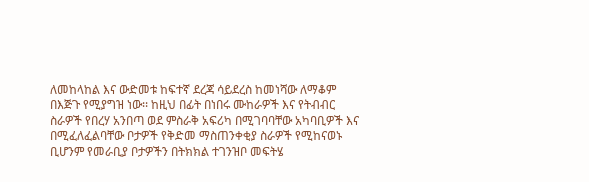ለመከላከል እና ውድመቱ ከፍተኛ ደረጃ ሳይደረስ ከመነሻው ለማቆም በእጅጉ የሚያግዝ ነው፡፡ ከዚህ በፊት በነበሩ ሙከራዎች እና የትብብር ስራዎች የበረሃ አንበጣ ወደ ምስራቅ አፍሪካ በሚገባባቸው አካባቢዎች እና በሚፈለፈልባቸው ቦታዎች የቅድመ ማስጠንቀቂያ ስራዎች የሚከናወኑ ቢሆንም የመራቢያ ቦታዎችን በትክክል ተገንዝቦ መፍትሄ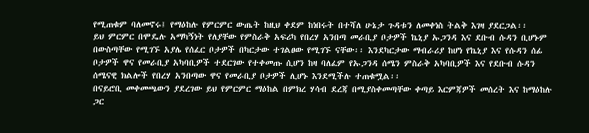የሚጠቁም ባለመኖሩ፤ የማዕከሉ የምርምር ውጤት ከዚህ ቀደም ከነበሩት በተሻለ ሁኔታ ጉዳቱን ለመቀነስ ትልቅ እገዛ ያደርጋል፡፡
ይህ ምርምር በሞዴሉ አማካኝነት የለያቸው የምስራቅ አፍሪካ የበረሃ አንበጣ መራቢያ ቦታዎች ኬኒያ ኡጋንዳ እና ደቡብ ሱዳን ቢሆኑም በውስጣቸው የሚገኙ አያሌ የሰፈር ቦታዎች በካርታው ተገልፀው የሚገኙ ናቸው፡፡ እንደካርታው ማብራሪያ ከሆነ የኬኒያ እና የሱዳን ሰፊ ቦታዎች ዋና የመራቢያ አካባቢዎች ተደርገው የተቀመጡ ሲሆን ከዛ ባለፈም የኡጋንዳ ሰሜን ምስራቅ አካባቢዎች እና የደቡብ ሱዳን ሰሜናዊ ክልሎች የበረሃ አንበጣው ዋና የመራቢያ ቦታዎች ሊሆኑ እንደሚችሉ ተጠቁሟል፡፡
በናይሮቢ መቀመጫውን ያደረገው ይህ የምርምር ማዕከል በምክረ ሃሳብ ደረጃ በሚያስቀመጣቸው ቀጣይ እርምጃዎች መሰረት እና ከማዕከሉ ጋር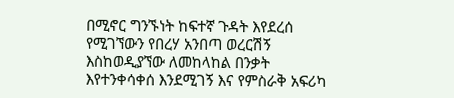በሚኖር ግንኙነት ከፍተኛ ጉዳት እየደረሰ የሚገኘውን የበረሃ አንበጣ ወረርሽኝ እስከወዲያኘው ለመከላከል በንቃት እየተንቀሳቀሰ እንደሚገኝ እና የምስራቅ አፍሪካ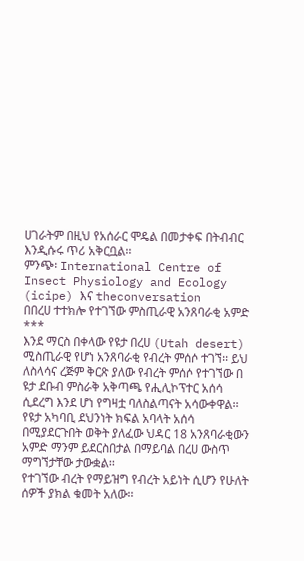ሀገራትም በዚህ የአሰራር ሞዴል በመታቀፍ በትብብር እንዲሱሩ ጥሪ አቅርቧል፡፡
ምንጭ፡ International Centre of Insect Physiology and Ecology (icipe) እና theconversation
በበረሀ ተተክሎ የተገኘው ምስጢራዊ አንጸባራቂ አምድ
***
እንደ ማርስ በቀላው የዩታ በረሀ (Utah desert) ሚስጢራዊ የሆነ አንጸባራቂ የብረት ምሰሶ ተገኘ፡፡ ይህ ለስላሳና ረጅም ቅርጽ ያለው የብረት ምሰሶ የተገኘው በ ዩታ ደቡብ ምስራቅ አቅጣጫ የሒሊኮፕተር አሰሳ ሲደረግ እንደ ሆነ የግዛቷ ባለስልጣናት አሳውቀዋል፡፡
የዩታ አካባቢ ደህንነት ክፍል አባላት አሰሳ በሚያደርጉበት ወቅት ያለፈው ህዳር 18 አንጸባራቂውን አምድ ማንም ይደርስበታል በማይባል በረሀ ውስጥ ማግኘታቸው ታውቋል፡፡
የተገኘው ብረት የማይዝግ የብረት አይነት ሲሆን የሁለት ሰዎች ያክል ቁመት አለው፡፡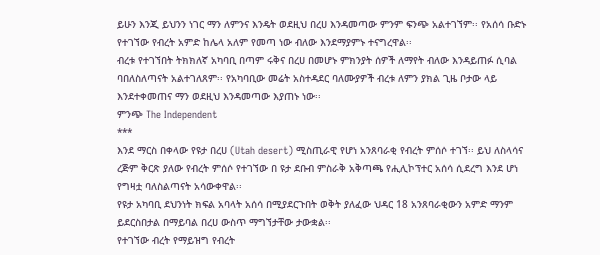ይሁን እንጂ ይህንን ነገር ማን ለምንና እንዴት ወደዚህ በረሀ እንዳመጣው ምንም ፍንጭ አልተገኘም፡፡ የአሰሳ ቡድኑ የተገኘው የብረት አምድ ከሌላ አለም የመጣ ነው ብለው እንደማያምኑ ተናግረዋል፡፡
ብረቱ የተገኘበት ትክክለኛ አካባቢ በጣም ሩቅና በረሀ በመሆኑ ምክንያት ሰዎች ለማየት ብለው እንዳይጠፉ ሲባል ባበለስለጣናት አልተገለጸም፡፡ የአካባቢው መሬት አስተዳደር ባለሙያዎች ብረቱ ለምን ያክል ጊዜ ቦታው ላይ እንደተቀመጠና ማን ወደዚህ እንዳመጣው እያጠኑ ነው፡፡
ምንጭ The Independent
***
እንደ ማርስ በቀላው የዩታ በረሀ (Utah desert) ሚስጢራዊ የሆነ አንጸባራቂ የብረት ምሰሶ ተገኘ፡፡ ይህ ለስላሳና ረጅም ቅርጽ ያለው የብረት ምሰሶ የተገኘው በ ዩታ ደቡብ ምስራቅ አቅጣጫ የሒሊኮፕተር አሰሳ ሲደረግ እንደ ሆነ የግዛቷ ባለስልጣናት አሳውቀዋል፡፡
የዩታ አካባቢ ደህንነት ክፍል አባላት አሰሳ በሚያደርጉበት ወቅት ያለፈው ህዳር 18 አንጸባራቂውን አምድ ማንም ይደርስበታል በማይባል በረሀ ውስጥ ማግኘታቸው ታውቋል፡፡
የተገኘው ብረት የማይዝግ የብረት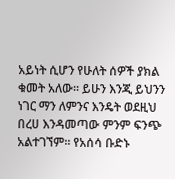አይነት ሲሆን የሁለት ሰዎች ያክል ቁመት አለው፡፡ ይሁን እንጂ ይህንን ነገር ማን ለምንና እንዴት ወደዚህ በረሀ እንዳመጣው ምንም ፍንጭ አልተገኘም፡፡ የአሰሳ ቡድኑ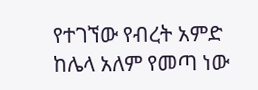የተገኘው የብረት አምድ ከሌላ አለም የመጣ ነው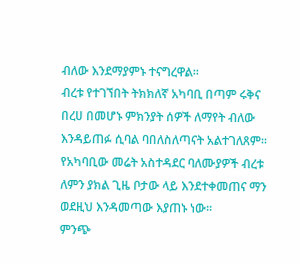ብለው እንደማያምኑ ተናግረዋል፡፡
ብረቱ የተገኘበት ትክክለኛ አካባቢ በጣም ሩቅና በረሀ በመሆኑ ምክንያት ሰዎች ለማየት ብለው እንዳይጠፉ ሲባል ባበለስለጣናት አልተገለጸም፡፡ የአካባቢው መሬት አስተዳደር ባለሙያዎች ብረቱ ለምን ያክል ጊዜ ቦታው ላይ እንደተቀመጠና ማን ወደዚህ እንዳመጣው እያጠኑ ነው፡፡
ምንጭ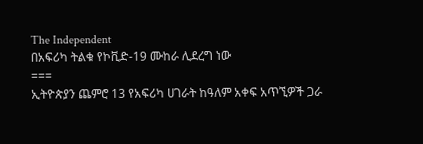The Independent
በአፍሪካ ትልቁ የኮቪድ-19 ሙከራ ሊደረግ ነው
===
ኢትዮጵያን ጨምሮ 13 የአፍሪካ ሀገራት ከዓለም አቀፍ አጥኚዎች ጋራ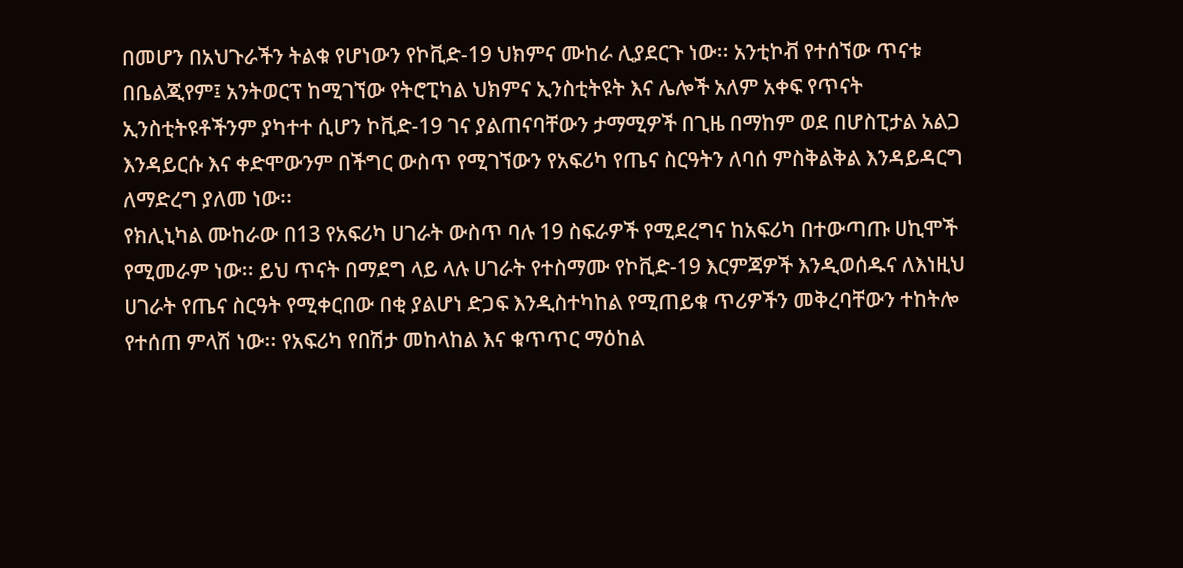በመሆን በአህጉራችን ትልቁ የሆነውን የኮቪድ-19 ህክምና ሙከራ ሊያደርጉ ነው፡፡ አንቲኮቭ የተሰኘው ጥናቱ በቤልጂየም፤ አንትወርፕ ከሚገኘው የትሮፒካል ህክምና ኢንስቲትዩት እና ሌሎች አለም አቀፍ የጥናት ኢንስቲትዩቶችንም ያካተተ ሲሆን ኮቪድ-19 ገና ያልጠናባቸውን ታማሚዎች በጊዜ በማከም ወደ በሆስፒታል አልጋ እንዳይርሱ እና ቀድሞውንም በችግር ውስጥ የሚገኘውን የአፍሪካ የጤና ስርዓትን ለባሰ ምስቅልቅል እንዳይዳርግ ለማድረግ ያለመ ነው፡፡
የክሊኒካል ሙከራው በ13 የአፍሪካ ሀገራት ውስጥ ባሉ 19 ስፍራዎች የሚደረግና ከአፍሪካ በተውጣጡ ሀኪሞች የሚመራም ነው፡፡ ይህ ጥናት በማደግ ላይ ላሉ ሀገራት የተስማሙ የኮቪድ-19 እርምጃዎች እንዲወሰዱና ለእነዚህ ሀገራት የጤና ስርዓት የሚቀርበው በቂ ያልሆነ ድጋፍ እንዲስተካከል የሚጠይቁ ጥሪዎችን መቅረባቸውን ተከትሎ የተሰጠ ምላሽ ነው፡፡ የአፍሪካ የበሽታ መከላከል እና ቁጥጥር ማዕከል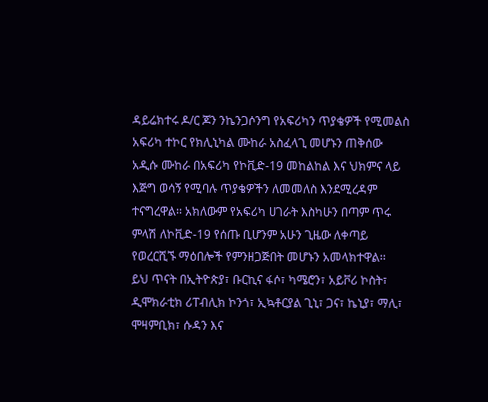ዳይሬክተሩ ዶ/ር ጆን ንኬንጋሶንግ የአፍሪካን ጥያቄዎች የሚመልስ አፍሪካ ተኮር የክሊኒካል ሙከራ አስፈላጊ መሆኑን ጠቅሰው አዲሱ ሙከራ በአፍሪካ የኮቪድ-19 መከልከል እና ህክምና ላይ እጅግ ወሳኝ የሚባሉ ጥያቄዎችን ለመመለስ እንደሚረዳም ተናግረዋል፡፡ አክለውም የአፍሪካ ሀገራት እስካሁን በጣም ጥሩ ምላሽ ለኮቪድ-19 የሰጡ ቢሆንም አሁን ጊዜው ለቀጣይ የወረርሺኙ ማዕበሎች የምንዘጋጅበት መሆኑን አመላክተዋል፡፡
ይህ ጥናት በኢትዮጵያ፣ ቡርኪና ፋሶ፣ ካሜሮን፣ አይቮሪ ኮስት፣ ዲሞክራቲክ ሪፐብሊክ ኮንጎ፣ ኢኳቶርያል ጊኒ፣ ጋና፣ ኬኒያ፣ ማሊ፣ ሞዛምቢክ፣ ሱዳን እና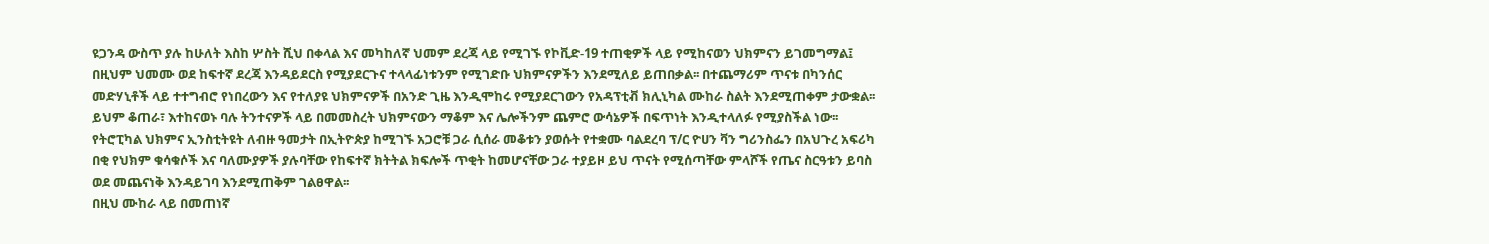ዩጋንዳ ውስጥ ያሉ ከሁለት እስከ ሦስት ሺህ በቀላል እና መካከለኛ ህመም ደረጃ ላይ የሚገኙ የኮቪድ-19 ተጠቂዎች ላይ የሚከናወን ህክምናን ይገመግማል፤ በዚህም ህመሙ ወደ ከፍተኛ ደረጃ እንዳይደርስ የሚያደርጉና ተላላፊነቱንም የሚገድቡ ህክምናዎችን እንደሚለይ ይጠበቃል፡፡ በተጨማሪም ጥናቱ በካንሰር መድሃኒቶች ላይ ተተግብሮ የነበረውን እና የተለያዩ ህክምናዎች በአንድ ጊዜ እንዲሞከሩ የሚያደርገውን የአዳፕቲቭ ክሊኒካል ሙከራ ስልት እንደሚጠቀም ታውቋል፡፡ ይህም ቆጠራ፣ እተከናወኑ ባሉ ትንተናዎች ላይ በመመስረት ህክምናውን ማቆም እና ሌሎችንም ጨምሮ ውሳኔዎች በፍጥነት እንዲተላለፉ የሚያስችል ነው፡፡
የትሮፒካል ህክምና ኢንስቲትዩት ለብዙ ዓመታት በኢትዮጵያ ከሚገኙ አጋሮቹ ጋራ ሲሰራ መቆቱን ያወሱት የተቋሙ ባልደረባ ፕ/ር ዮሀን ቫን ግሪንስፌን በአህጉረ አፍሪካ በቂ የህክም ቁሳቁሶች እና ባለሙያዎች ያሉባቸው የከፍተኛ ክትትል ክፍሎች ጥቂት ከመሆናቸው ጋራ ተያይዞ ይህ ጥናት የሚሰጣቸው ምላሾች የጤና ስርዓቱን ይባስ ወደ መጨናነቅ እንዳይገባ እንደሚጠቅም ገልፀዋል፡፡
በዚህ ሙከራ ላይ በመጠነኛ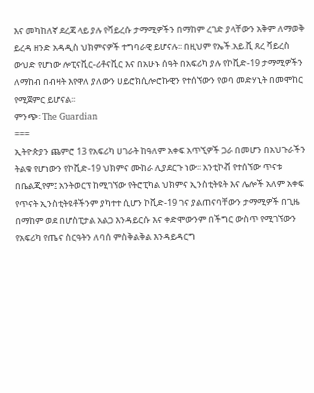እና መካከለኛ ደረጃ ላይ ያሉ የቫይረሱ ታማሚዎችን በማከም ረገድ ያላቸውን አቅም ለማወቅ ይረዳ ዘንድ አዳዲስ ህክምናዎች ተግባራዊ ይሆናሉ፡፡ በዚህም የኤች.አይ.ቪ ጸረ ቫይረስ ውህድ የሆነው ሎፒናቪር-ሪቶናቪር እና በአሁኑ ሰዓት በአፍሪካ ያሉ የኮቪድ-19 ታማሚዎችን ለማከብ በብዛት እየዋለ ያለውን ሀይሮክሲሎሮኩዊን የተሰኘውን የወባ መድሃኒት በመሞከር የሚጀምር ይሆናል፡፡
ምንጭ፡ The Guardian
===
ኢትዮጵያን ጨምሮ 13 የአፍሪካ ሀገራት ከዓለም አቀፍ አጥኚዎች ጋራ በመሆን በአህጉራችን ትልቁ የሆነውን የኮቪድ-19 ህክምና ሙከራ ሊያደርጉ ነው፡፡ አንቲኮቭ የተሰኘው ጥናቱ በቤልጂየም፤ አንትወርፕ ከሚገኘው የትሮፒካል ህክምና ኢንስቲትዩት እና ሌሎች አለም አቀፍ የጥናት ኢንስቲትዩቶችንም ያካተተ ሲሆን ኮቪድ-19 ገና ያልጠናባቸውን ታማሚዎች በጊዜ በማከም ወደ በሆስፒታል አልጋ እንዳይርሱ እና ቀድሞውንም በችግር ውስጥ የሚገኘውን የአፍሪካ የጤና ስርዓትን ለባሰ ምስቅልቅል እንዳይዳርግ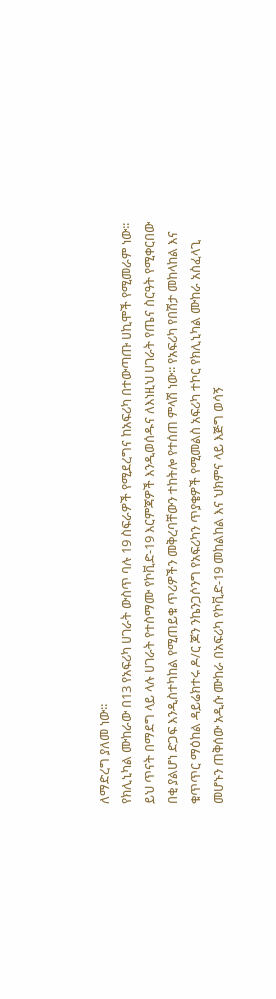ለማድረግ ያለመ ነው፡፡
የክሊኒካል ሙከራው በ13 የአፍሪካ ሀገራት ውስጥ ባሉ 19 ስፍራዎች የሚደረግና ከአፍሪካ በተውጣጡ ሀኪሞች የሚመራም ነው፡፡ ይህ ጥናት በማደግ ላይ ላሉ ሀገራት የተስማሙ የኮቪድ-19 እርምጃዎች እንዲወሰዱና ለእነዚህ ሀገራት የጤና ስርዓት የሚቀርበው በቂ ያልሆነ ድጋፍ እንዲስተካከል የሚጠይቁ ጥሪዎችን መቅረባቸውን ተከትሎ የተሰጠ ምላሽ ነው፡፡ የአፍሪካ የበሽታ መከላከል እና ቁጥጥር ማዕከል ዳይሬክተሩ ዶ/ር ጆን ንኬንጋሶንግ የአፍሪካን ጥያቄዎች የሚመልስ አፍሪካ ተኮር የክሊኒካል ሙከራ አስፈላጊ መሆኑን ጠቅሰው አዲሱ ሙከራ በአፍሪካ የኮቪድ-19 መከልከል እና ህክምና ላይ እጅግ ወሳኝ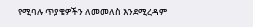የሚባሉ ጥያቄዎችን ለመመለስ እንደሚረዳም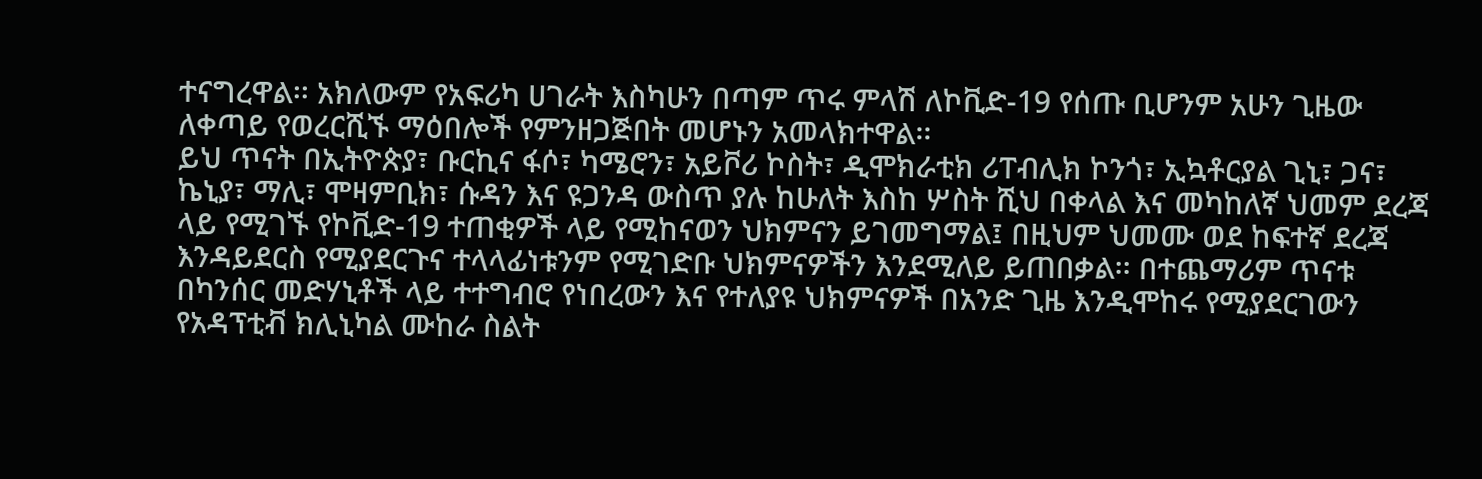ተናግረዋል፡፡ አክለውም የአፍሪካ ሀገራት እስካሁን በጣም ጥሩ ምላሽ ለኮቪድ-19 የሰጡ ቢሆንም አሁን ጊዜው ለቀጣይ የወረርሺኙ ማዕበሎች የምንዘጋጅበት መሆኑን አመላክተዋል፡፡
ይህ ጥናት በኢትዮጵያ፣ ቡርኪና ፋሶ፣ ካሜሮን፣ አይቮሪ ኮስት፣ ዲሞክራቲክ ሪፐብሊክ ኮንጎ፣ ኢኳቶርያል ጊኒ፣ ጋና፣ ኬኒያ፣ ማሊ፣ ሞዛምቢክ፣ ሱዳን እና ዩጋንዳ ውስጥ ያሉ ከሁለት እስከ ሦስት ሺህ በቀላል እና መካከለኛ ህመም ደረጃ ላይ የሚገኙ የኮቪድ-19 ተጠቂዎች ላይ የሚከናወን ህክምናን ይገመግማል፤ በዚህም ህመሙ ወደ ከፍተኛ ደረጃ እንዳይደርስ የሚያደርጉና ተላላፊነቱንም የሚገድቡ ህክምናዎችን እንደሚለይ ይጠበቃል፡፡ በተጨማሪም ጥናቱ በካንሰር መድሃኒቶች ላይ ተተግብሮ የነበረውን እና የተለያዩ ህክምናዎች በአንድ ጊዜ እንዲሞከሩ የሚያደርገውን የአዳፕቲቭ ክሊኒካል ሙከራ ስልት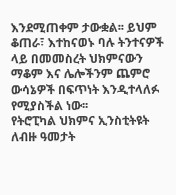እንደሚጠቀም ታውቋል፡፡ ይህም ቆጠራ፣ እተከናወኑ ባሉ ትንተናዎች ላይ በመመስረት ህክምናውን ማቆም እና ሌሎችንም ጨምሮ ውሳኔዎች በፍጥነት እንዲተላለፉ የሚያስችል ነው፡፡
የትሮፒካል ህክምና ኢንስቲትዩት ለብዙ ዓመታት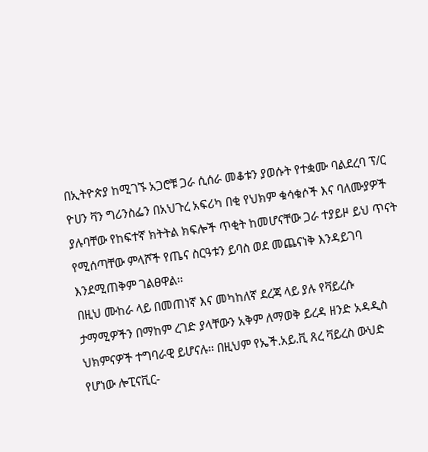በኢትዮጵያ ከሚገኙ አጋሮቹ ጋራ ሲሰራ መቆቱን ያወሱት የተቋሙ ባልደረባ ፕ/ር ዮሀን ቫን ግሪንስፌን በአህጉረ አፍሪካ በቂ የህክም ቁሳቁሶች እና ባለሙያዎች ያሉባቸው የከፍተኛ ክትትል ክፍሎች ጥቂት ከመሆናቸው ጋራ ተያይዞ ይህ ጥናት የሚሰጣቸው ምላሾች የጤና ስርዓቱን ይባስ ወደ መጨናነቅ እንዳይገባ እንደሚጠቅም ገልፀዋል፡፡
በዚህ ሙከራ ላይ በመጠነኛ እና መካከለኛ ደረጃ ላይ ያሉ የቫይረሱ ታማሚዎችን በማከም ረገድ ያላቸውን አቅም ለማወቅ ይረዳ ዘንድ አዳዲስ ህክምናዎች ተግባራዊ ይሆናሉ፡፡ በዚህም የኤች.አይ.ቪ ጸረ ቫይረስ ውህድ የሆነው ሎፒናቪር-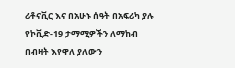ሪቶናቪር እና በአሁኑ ሰዓት በአፍሪካ ያሉ የኮቪድ-19 ታማሚዎችን ለማከብ በብዛት እየዋለ ያለውን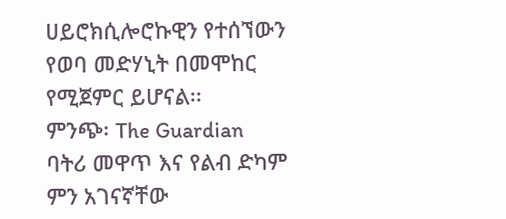ሀይሮክሲሎሮኩዊን የተሰኘውን የወባ መድሃኒት በመሞከር የሚጀምር ይሆናል፡፡
ምንጭ፡ The Guardian
ባትሪ መዋጥ እና የልብ ድካም ምን አገናኛቸው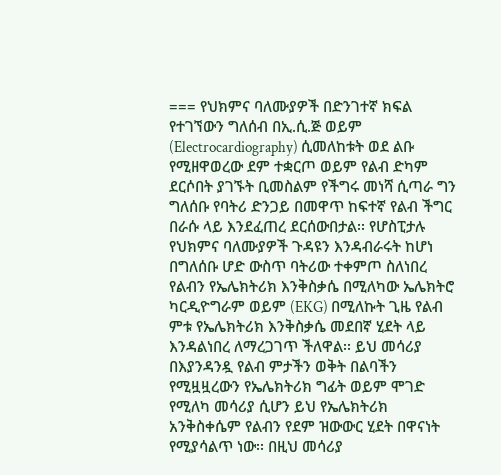=== የህክምና ባለሙያዎች በድንገተኛ ክፍል የተገኘውን ግለሰብ በኢ.ሲ.ጅ ወይም (Electrocardiography) ሲመለከቱት ወደ ልቡ የሚዘዋወረው ደም ተቋርጦ ወይም የልብ ድካም ደርሶበት ያገኙት ቢመስልም የችግሩ መነሻ ሲጣራ ግን ግለሰቡ የባትሪ ድንጋይ በመዋጥ ከፍተኛ የልብ ችግር በራሱ ላይ እንደፈጠረ ደርሰውበታል፡፡ የሆስፒታሉ የህክምና ባለሙያዎች ጉዳዩን እንዳብራሩት ከሆነ በግለሰቡ ሆድ ውስጥ ባትሪው ተቀምጦ ስለነበረ የልብን የኤሌክትሪክ እንቅስቃሴ በሚለካው ኤሌክትሮ ካርዲዮግራም ወይም (EKG) በሚለኩት ጊዜ የልብ ምቱ የኤሌክትሪክ እንቅስቃሴ መደበኛ ሂደት ላይ እንዳልነበረ ለማረጋገጥ ችለዋል፡፡ ይህ መሳሪያ በእያንዳንዷ የልብ ምታችን ወቅት በልባችን የሚዟዟረውን የኤሌክትሪክ ግፊት ወይም ሞገድ የሚለካ መሳሪያ ሲሆን ይህ የኤሌክትሪክ አንቅስቀሴም የልብን የደም ዝውውር ሂደት በዋናነት የሚያሳልጥ ነው፡፡ በዚህ መሳሪያ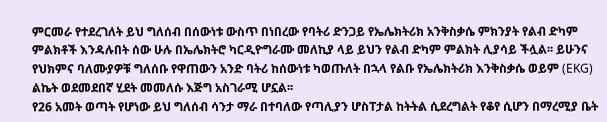ምርመራ የተደረገለት ይህ ግለሰብ በሰውነቱ ውስጥ በነበረው የባትሪ ድንጋይ የኤሌክትሪክ አንቅስቃሴ ምክንያት የልብ ድካም ምልክቶች እንዳሉበት ሰው ሁሉ በኤሌክትሮ ካርዲዮግራሙ መለኪያ ላይ ይህን የልብ ድካም ምልክት ሊያሳይ ችሏል፡፡ ይሁንና የህክምና ባለሙያዎቹ ግለሰቡ የዋጠውን አንድ ባትሪ ከሰውነቱ ካወጡለት በኋላ የልቡ የኤሌክትሪክ እንቅስቃሴ ወይም (EKG) ልኬት ወደመደበኛ ሂደት መመለሱ እጅግ አስገራሚ ሆኗል፡፡
የ26 አመት ወጣት የሆነው ይህ ግለሰብ ሳንታ ማራ በተባለው የጣሊያን ሆስፐታል ከትትል ሲደረግልት የቆየ ሲሆን በማረሚያ ቤት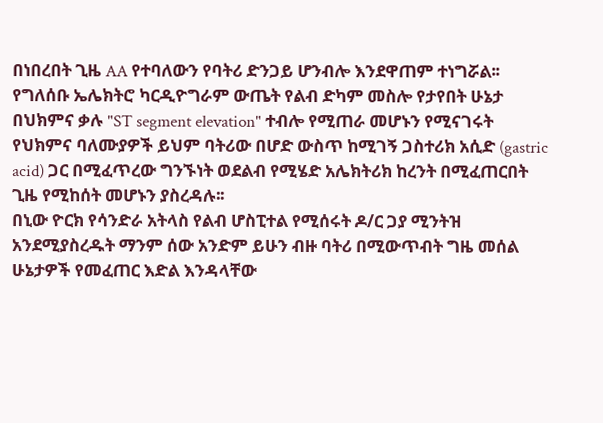በነበረበት ጊዜ AA የተባለውን የባትሪ ድንጋይ ሆንብሎ እንደዋጠም ተነግሯል፡፡ የግለሰቡ ኤሌክትሮ ካርዲዮግራም ውጤት የልብ ድካም መስሎ የታየበት ሁኔታ በህክምና ቃሉ "ST segment elevation" ተብሎ የሚጠራ መሆኑን የሚናገሩት የህክምና ባለሙያዎች ይህም ባትሪው በሆድ ውስጥ ከሚገኝ ጋስተሪክ አሲድ (gastric acid) ጋር በሚፈጥረው ግንኙነት ወደልብ የሚሄድ አሌክትሪክ ከረንት በሚፈጠርበት ጊዜ የሚከሰት መሆኑን ያስረዳሉ፡፡
በኒው ዮርክ የሳንድራ አትላስ የልብ ሆስፒተል የሚሰሩት ዶ/ር ጋያ ሚንትዝ አንደሚያስረዱት ማንም ሰው አንድም ይሁን ብዙ ባትሪ በሚውጥብት ግዜ መሰል ሁኔታዎች የመፈጠር እድል እንዳላቸው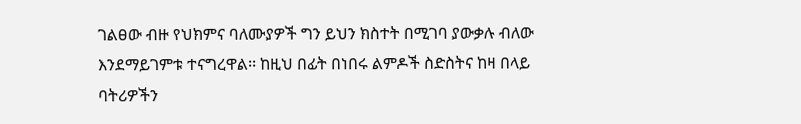ገልፀው ብዙ የህክምና ባለሙያዎች ግን ይህን ክስተት በሚገባ ያውቃሉ ብለው እንደማይገምቱ ተናግረዋል፡፡ ከዚህ በፊት በነበሩ ልምዶች ስድስትና ከዛ በላይ ባትሪዎችን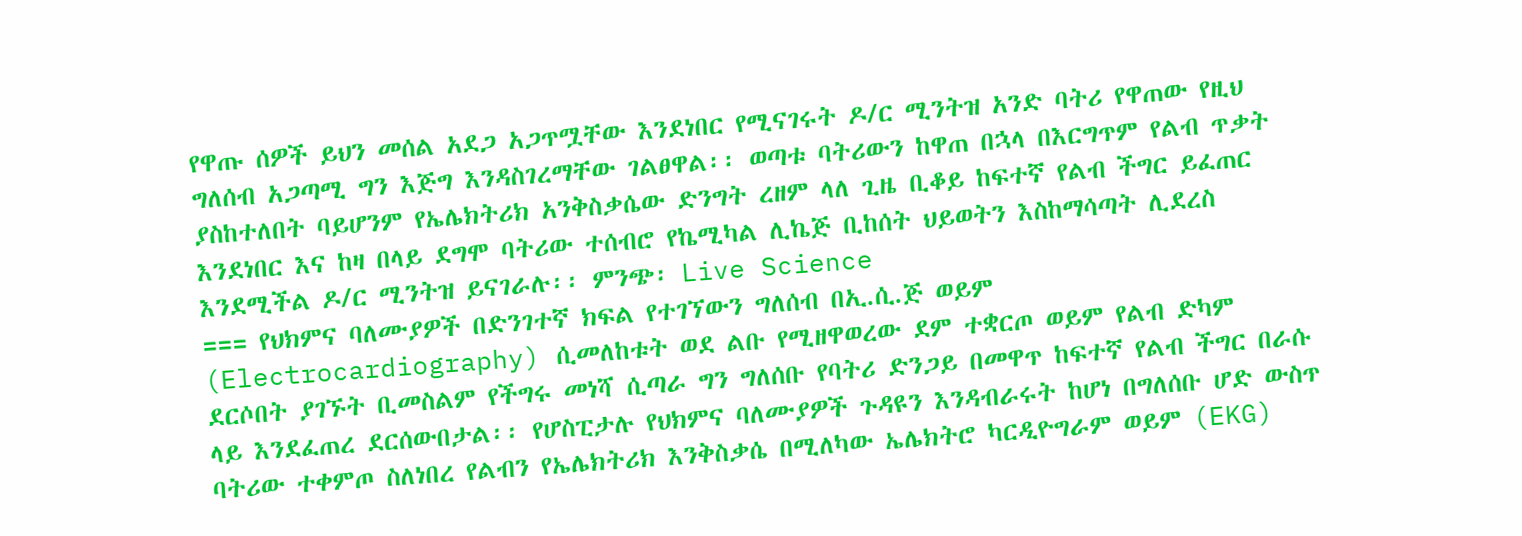የዋጡ ሰዎች ይህን መሰል አደጋ አጋጥሟቸው እንደነበር የሚናገሩት ዶ/ር ሚንትዝ አንድ ባትሪ የዋጠው የዚህ ግለሰብ አጋጣሚ ግን እጅግ እንዳስገረማቸው ገልፀዋል፡፡ ወጣቱ ባትሪውን ከዋጠ በኋላ በእርግጥም የልብ ጥቃት ያስከተለበት ባይሆንም የኤሌክትሪክ አንቅስቃሴው ድንግት ረዘም ላለ ጊዜ ቢቆይ ከፍተኛ የልብ ችግር ይፈጠር እንደነበር እና ከዛ በላይ ደግሞ ባትሪው ተሰብሮ የኬሚካል ሊኬጅ ቢከሰት ህይወትን እስከማሳጣት ሊደረስ እንደሚችል ዶ/ር ሚንትዝ ይናገራሉ፡፡ ምንጭ፡ Live Science
=== የህክምና ባለሙያዎች በድንገተኛ ክፍል የተገኘውን ግለሰብ በኢ.ሲ.ጅ ወይም (Electrocardiography) ሲመለከቱት ወደ ልቡ የሚዘዋወረው ደም ተቋርጦ ወይም የልብ ድካም ደርሶበት ያገኙት ቢመስልም የችግሩ መነሻ ሲጣራ ግን ግለሰቡ የባትሪ ድንጋይ በመዋጥ ከፍተኛ የልብ ችግር በራሱ ላይ እንደፈጠረ ደርሰውበታል፡፡ የሆስፒታሉ የህክምና ባለሙያዎች ጉዳዩን እንዳብራሩት ከሆነ በግለሰቡ ሆድ ውስጥ ባትሪው ተቀምጦ ስለነበረ የልብን የኤሌክትሪክ እንቅስቃሴ በሚለካው ኤሌክትሮ ካርዲዮግራም ወይም (EKG)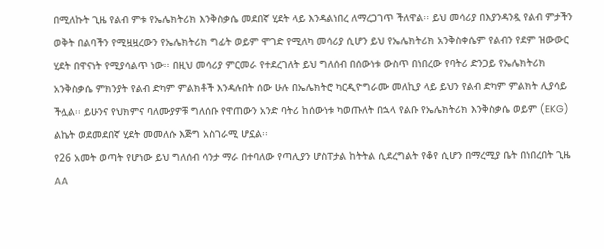በሚለኩት ጊዜ የልብ ምቱ የኤሌክትሪክ እንቅስቃሴ መደበኛ ሂደት ላይ እንዳልነበረ ለማረጋገጥ ችለዋል፡፡ ይህ መሳሪያ በእያንዳንዷ የልብ ምታችን ወቅት በልባችን የሚዟዟረውን የኤሌክትሪክ ግፊት ወይም ሞገድ የሚለካ መሳሪያ ሲሆን ይህ የኤሌክትሪክ አንቅስቀሴም የልብን የደም ዝውውር ሂደት በዋናነት የሚያሳልጥ ነው፡፡ በዚህ መሳሪያ ምርመራ የተደረገለት ይህ ግለሰብ በሰውነቱ ውስጥ በነበረው የባትሪ ድንጋይ የኤሌክትሪክ አንቅስቃሴ ምክንያት የልብ ድካም ምልክቶች እንዳሉበት ሰው ሁሉ በኤሌክትሮ ካርዲዮግራሙ መለኪያ ላይ ይህን የልብ ድካም ምልክት ሊያሳይ ችሏል፡፡ ይሁንና የህክምና ባለሙያዎቹ ግለሰቡ የዋጠውን አንድ ባትሪ ከሰውነቱ ካወጡለት በኋላ የልቡ የኤሌክትሪክ እንቅስቃሴ ወይም (EKG) ልኬት ወደመደበኛ ሂደት መመለሱ እጅግ አስገራሚ ሆኗል፡፡
የ26 አመት ወጣት የሆነው ይህ ግለሰብ ሳንታ ማራ በተባለው የጣሊያን ሆስፐታል ከትትል ሲደረግልት የቆየ ሲሆን በማረሚያ ቤት በነበረበት ጊዜ AA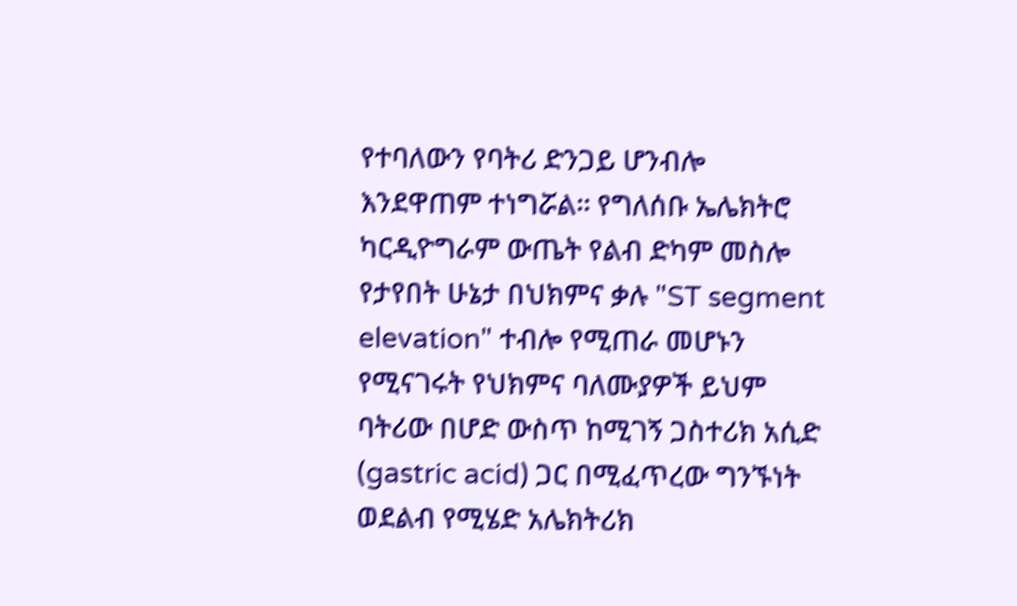የተባለውን የባትሪ ድንጋይ ሆንብሎ እንደዋጠም ተነግሯል፡፡ የግለሰቡ ኤሌክትሮ ካርዲዮግራም ውጤት የልብ ድካም መስሎ የታየበት ሁኔታ በህክምና ቃሉ "ST segment elevation" ተብሎ የሚጠራ መሆኑን የሚናገሩት የህክምና ባለሙያዎች ይህም ባትሪው በሆድ ውስጥ ከሚገኝ ጋስተሪክ አሲድ (gastric acid) ጋር በሚፈጥረው ግንኙነት ወደልብ የሚሄድ አሌክትሪክ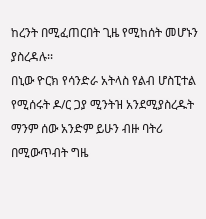ከረንት በሚፈጠርበት ጊዜ የሚከሰት መሆኑን ያስረዳሉ፡፡
በኒው ዮርክ የሳንድራ አትላስ የልብ ሆስፒተል የሚሰሩት ዶ/ር ጋያ ሚንትዝ አንደሚያስረዱት ማንም ሰው አንድም ይሁን ብዙ ባትሪ በሚውጥብት ግዜ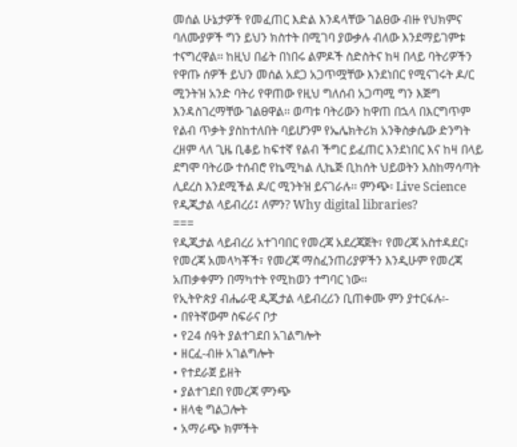መሰል ሁኔታዎች የመፈጠር እድል እንዳላቸው ገልፀው ብዙ የህክምና ባለሙያዎች ግን ይህን ክስተት በሚገባ ያውቃሉ ብለው እንደማይገምቱ ተናግረዋል፡፡ ከዚህ በፊት በነበሩ ልምዶች ስድስትና ከዛ በላይ ባትሪዎችን የዋጡ ሰዎች ይህን መሰል አደጋ አጋጥሟቸው እንደነበር የሚናገሩት ዶ/ር ሚንትዝ አንድ ባትሪ የዋጠው የዚህ ግለሰብ አጋጣሚ ግን እጅግ እንዳስገረማቸው ገልፀዋል፡፡ ወጣቱ ባትሪውን ከዋጠ በኋላ በእርግጥም የልብ ጥቃት ያስከተለበት ባይሆንም የኤሌክትሪክ አንቅስቃሴው ድንግት ረዘም ላለ ጊዜ ቢቆይ ከፍተኛ የልብ ችግር ይፈጠር እንደነበር እና ከዛ በላይ ደግሞ ባትሪው ተሰብሮ የኬሚካል ሊኬጅ ቢከሰት ህይወትን እስከማሳጣት ሊደረስ እንደሚችል ዶ/ር ሚንትዝ ይናገራሉ፡፡ ምንጭ፡ Live Science
የዲጂታል ላይብረሪ፤ ለምን? Why digital libraries?
===
የዲጂታል ላይብረሪ አተገባበር የመረጃ አደረጃጀት፣ የመረጃ አስተዳደር፣ የመረጃ አመላካቾች፣ የመረጃ ማስፈንጠሪያዎችን እንዲሁም የመረጃ አጠቃቀምን በማካተት የሚከወን ተግባር ነው፡፡
የኢትዮጵያ ብሔራዊ ዲጂታል ላይብረሪን ቢጠቀሙ ምን ያተርፋሉ፡-
• በየትኛውም ስፍራና ቦታ
• የ24 ሰዓት ያልተገደበ አገልግሎት
• ዘርፈ-ብዙ አገልግሎት
• የተደራጀ ይዘት
• ያልተገደበ የመረጃ ምንጭ
• ዘላቂ ግልጋሎት
• አማራጭ ክምችት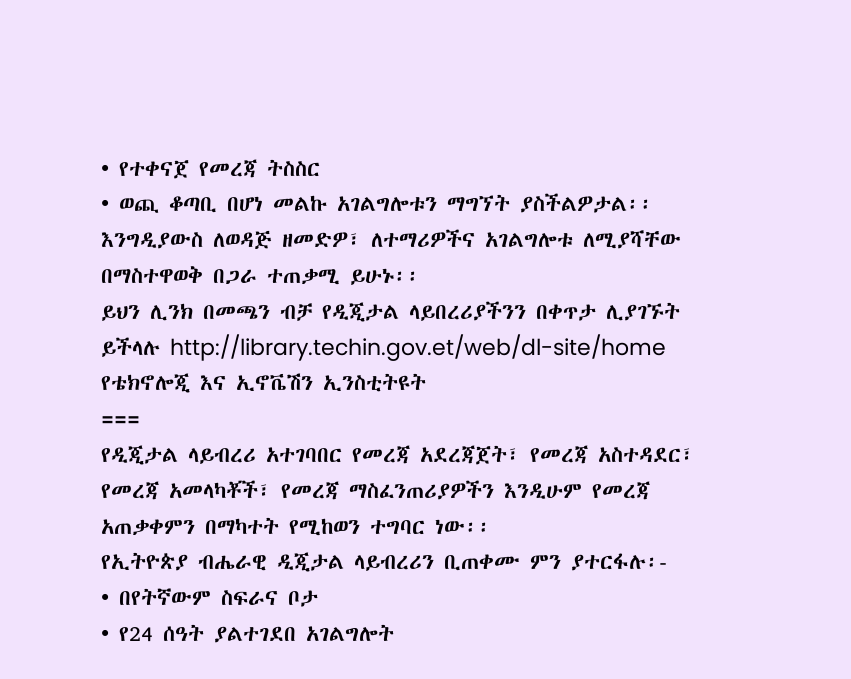• የተቀናጀ የመረጃ ትስስር
• ወጪ ቆጣቢ በሆነ መልኩ አገልግሎቱን ማግኘት ያስችልዎታል፡፡
እንግዲያውስ ለወዳጅ ዘመድዎ፣ ለተማሪዎችና አገልግሎቱ ለሚያሻቸው በማስተዋወቅ በጋራ ተጠቃሚ ይሁኑ፡፡
ይህን ሊንክ በመጫን ብቻ የዲጂታል ላይበረሪያችንን በቀጥታ ሊያገኙት ይችላሉ http://library.techin.gov.et/web/dl-site/home
የቴክኖሎጂ እና ኢኖቬሽን ኢንስቲትዩት
===
የዲጂታል ላይብረሪ አተገባበር የመረጃ አደረጃጀት፣ የመረጃ አስተዳደር፣ የመረጃ አመላካቾች፣ የመረጃ ማስፈንጠሪያዎችን እንዲሁም የመረጃ አጠቃቀምን በማካተት የሚከወን ተግባር ነው፡፡
የኢትዮጵያ ብሔራዊ ዲጂታል ላይብረሪን ቢጠቀሙ ምን ያተርፋሉ፡-
• በየትኛውም ስፍራና ቦታ
• የ24 ሰዓት ያልተገደበ አገልግሎት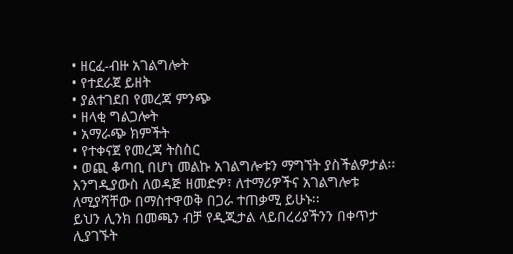• ዘርፈ-ብዙ አገልግሎት
• የተደራጀ ይዘት
• ያልተገደበ የመረጃ ምንጭ
• ዘላቂ ግልጋሎት
• አማራጭ ክምችት
• የተቀናጀ የመረጃ ትስስር
• ወጪ ቆጣቢ በሆነ መልኩ አገልግሎቱን ማግኘት ያስችልዎታል፡፡
እንግዲያውስ ለወዳጅ ዘመድዎ፣ ለተማሪዎችና አገልግሎቱ ለሚያሻቸው በማስተዋወቅ በጋራ ተጠቃሚ ይሁኑ፡፡
ይህን ሊንክ በመጫን ብቻ የዲጂታል ላይበረሪያችንን በቀጥታ ሊያገኙት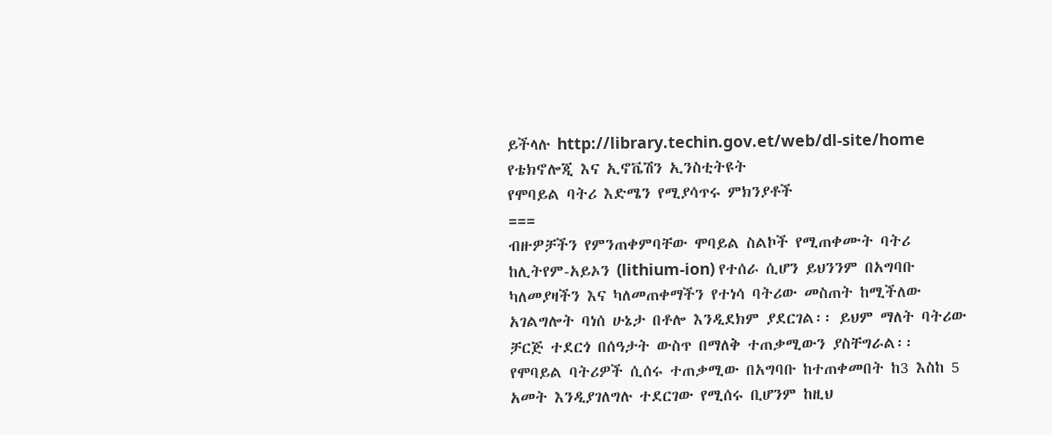ይችላሉ http://library.techin.gov.et/web/dl-site/home
የቴክኖሎጂ እና ኢኖቬሽን ኢንስቲትዩት
የሞባይል ባትሪ እድሜን የሚያሳጥሩ ምክንያቶች
===
ብዙዎቻችን የምንጠቀምባቸው ሞባይል ስልኮች የሚጠቀሙት ባትሪ ከሊትየም-አይኦን (lithium-ion) የተሰራ ሲሆን ይህንንም በአግባቡ ካለመያዛችን እና ካለመጠቀማችን የተነሳ ባትሪው መስጠት ከሚችለው አገልግሎት ባነሰ ሁኔታ በቶሎ እንዲደክም ያደርገል፡፡ ይህም ማለት ባትሪው ቻርጅ ተደርጎ በሰዓታት ውስጥ በማለቅ ተጠቃሚውን ያስቸግራል፡፡
የሞባይል ባትሪዎች ሲሰሩ ተጠቃሚው በአግባቡ ከተጠቀመበት ከ3 እስከ 5 አመት እንዲያገለግሉ ተደርገው የሚሰሩ ቢሆንም ከዚህ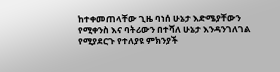ከተቀመጠላቸው ጊዜ ባነሰ ሁኔታ እድሜያቸውን የሚቀንስ እና ባትሪውን በተሻለ ሁኔታ እንዳንገለገል የሚያደርጉ የተለያዩ ምክንያች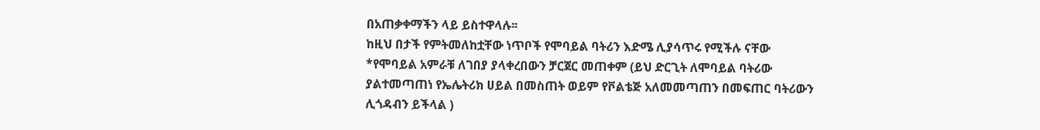በአጠቃቀማችን ላይ ይስተዋላሉ፡፡
ከዚህ በታች የምትመለከቷቸው ነጥቦች የሞባይል ባትሪን እድሜ ሊያሳጥሩ የሚችሉ ናቸው
*የሞባይል አምራቹ ለገበያ ያላቀረበውን ቻርጀር መጠቀም (ይህ ድርጊት ለሞባይል ባትሪው ያልተመጣጠነ የኤሌትሪክ ሀይል በመስጠት ወይም የቮልቴጅ አለመመጣጠን በመፍጠር ባትሪውን ሊጎዳብን ይችላል )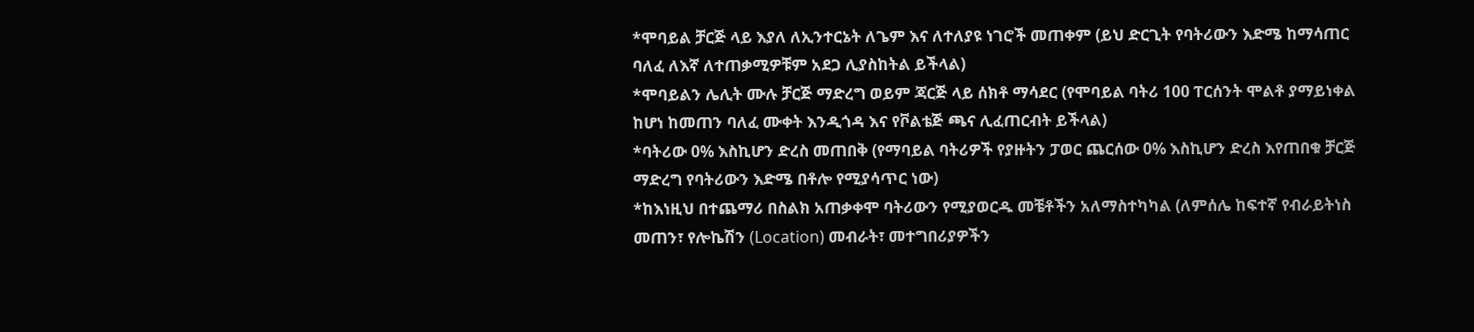*ሞባይል ቻርጅ ላይ እያለ ለኢንተርኔት ለጌም እና ለተለያዩ ነገሮች መጠቀም (ይህ ድርጊት የባትሪውን እድሜ ከማሳጠር ባለፈ ለእኛ ለተጠቃሚዎቹም አደጋ ሊያስከትል ይችላል)
*ሞባይልን ሌሊት ሙሉ ቻርጅ ማድረግ ወይም ጃርጅ ላይ ሰክቶ ማሳደር (የሞባይል ባትሪ 100 ፐርሰንት ሞልቶ ያማይነቀል ከሆነ ከመጠን ባለፈ ሙቀት እንዲጎዳ እና የቮልቴጅ ጫና ሊፈጠርብት ይችላል)
*ባትሪው 0% እስኪሆን ድረስ መጠበቅ (የማባይል ባትሪዎች የያዙትን ፓወር ጨርሰው 0% እስኪሆን ድረስ እየጠበቁ ቻርጅ ማድረግ የባትሪውን እድሜ በቶሎ የሚያሳጥር ነው)
*ከእነዚህ በተጨማሪ በስልክ አጠቃቀሞ ባትሪውን የሚያወርዱ መቼቶችን አለማስተካካል (ለምሰሌ ከፍተኛ የብራይትነስ መጠን፣ የሎኬሽን (Location) መብራት፣ መተግበሪያዎችን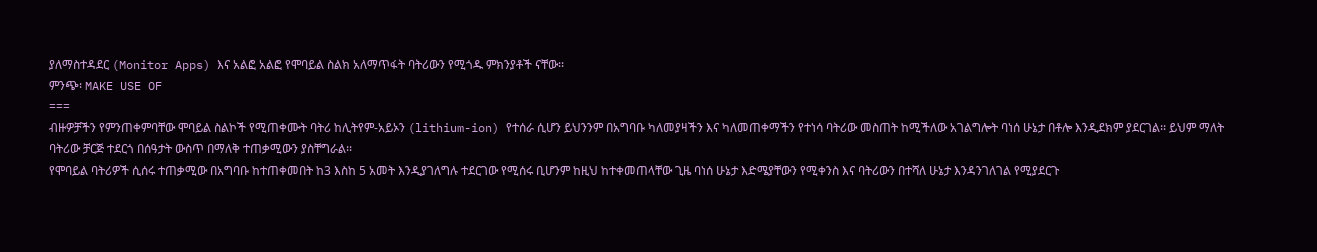ያለማስተዳደር (Monitor Apps) እና አልፎ አልፎ የሞባይል ስልክ አለማጥፋት ባትሪውን የሚጎዱ ምክንያቶች ናቸው፡፡
ምንጭ፡ MAKE USE OF
===
ብዙዎቻችን የምንጠቀምባቸው ሞባይል ስልኮች የሚጠቀሙት ባትሪ ከሊትየም-አይኦን (lithium-ion) የተሰራ ሲሆን ይህንንም በአግባቡ ካለመያዛችን እና ካለመጠቀማችን የተነሳ ባትሪው መስጠት ከሚችለው አገልግሎት ባነሰ ሁኔታ በቶሎ እንዲደክም ያደርገል፡፡ ይህም ማለት ባትሪው ቻርጅ ተደርጎ በሰዓታት ውስጥ በማለቅ ተጠቃሚውን ያስቸግራል፡፡
የሞባይል ባትሪዎች ሲሰሩ ተጠቃሚው በአግባቡ ከተጠቀመበት ከ3 እስከ 5 አመት እንዲያገለግሉ ተደርገው የሚሰሩ ቢሆንም ከዚህ ከተቀመጠላቸው ጊዜ ባነሰ ሁኔታ እድሜያቸውን የሚቀንስ እና ባትሪውን በተሻለ ሁኔታ እንዳንገለገል የሚያደርጉ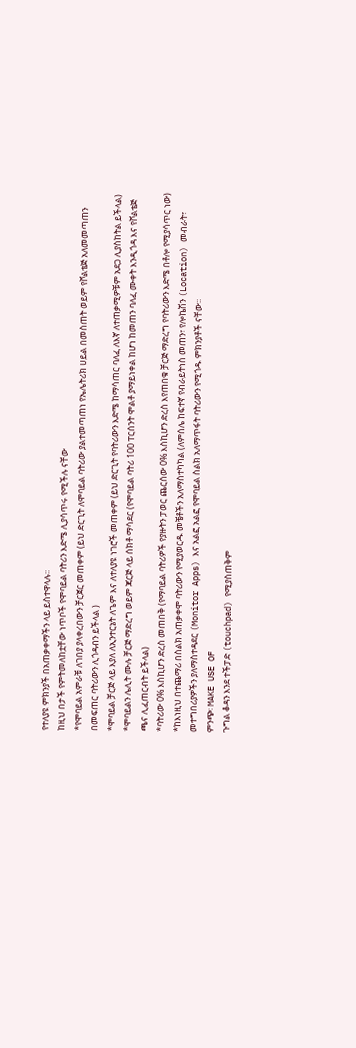የተለያዩ ምክንያች በአጠቃቀማችን ላይ ይስተዋላሉ፡፡
ከዚህ በታች የምትመለከቷቸው ነጥቦች የሞባይል ባትሪን እድሜ ሊያሳጥሩ የሚችሉ ናቸው
*የሞባይል አምራቹ ለገበያ ያላቀረበውን ቻርጀር መጠቀም (ይህ ድርጊት ለሞባይል ባትሪው ያልተመጣጠነ የኤሌትሪክ ሀይል በመስጠት ወይም የቮልቴጅ አለመመጣጠን በመፍጠር ባትሪውን ሊጎዳብን ይችላል )
*ሞባይል ቻርጅ ላይ እያለ ለኢንተርኔት ለጌም እና ለተለያዩ ነገሮች መጠቀም (ይህ ድርጊት የባትሪውን እድሜ ከማሳጠር ባለፈ ለእኛ ለተጠቃሚዎቹም አደጋ ሊያስከትል ይችላል)
*ሞባይልን ሌሊት ሙሉ ቻርጅ ማድረግ ወይም ጃርጅ ላይ ሰክቶ ማሳደር (የሞባይል ባትሪ 100 ፐርሰንት ሞልቶ ያማይነቀል ከሆነ ከመጠን ባለፈ ሙቀት እንዲጎዳ እና የቮልቴጅ ጫና ሊፈጠርብት ይችላል)
*ባትሪው 0% እስኪሆን ድረስ መጠበቅ (የማባይል ባትሪዎች የያዙትን ፓወር ጨርሰው 0% እስኪሆን ድረስ እየጠበቁ ቻርጅ ማድረግ የባትሪውን እድሜ በቶሎ የሚያሳጥር ነው)
*ከእነዚህ በተጨማሪ በስልክ አጠቃቀሞ ባትሪውን የሚያወርዱ መቼቶችን አለማስተካካል (ለምሰሌ ከፍተኛ የብራይትነስ መጠን፣ የሎኬሽን (Location) መብራት፣ መተግበሪያዎችን ያለማስተዳደር (Monitor Apps) እና አልፎ አልፎ የሞባይል ስልክ አለማጥፋት ባትሪውን የሚጎዱ ምክንያቶች ናቸው፡፡
ምንጭ፡ MAKE USE OF
ጉግል ቆዳን እንደ ተችፓድ (touchpad) የሚያስጠቅም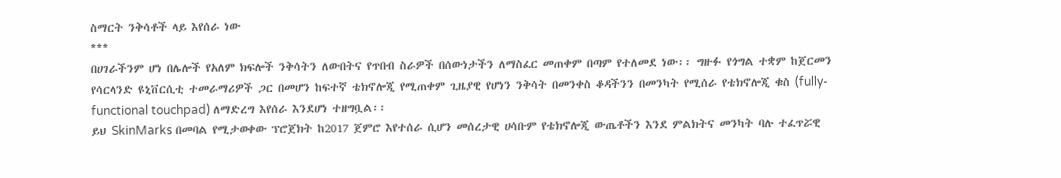ስማርት ንቅሳቶች ላይ እየሰራ ነው
***
በሀገራችንም ሆነ በሌሎች የአለም ክፍሎች ንቅሳትን ለውበትና የጥበብ ስራዎች በሰውነታችን ለማስፈር መጠቀም በጣም የተለመደ ነው፡፡ ግዙፉ የጎግል ተቋም ከጀርመን የሳርላንድ ዩኒቨርሲቲ ተመራማሪዎች ጋር በመሆን ከፍተኛ ቴክኖሎጂ የሚጠቀም ጊዜያዊ የሆነን ንቅሳት በመንቀስ ቆዳችንን በመንካት የሚሰራ የቴክኖሎጂ ቁስ (fully-functional touchpad) ለማድረግ እየሰራ እንደሆነ ተዘግቧል፡፡
ይህ SkinMarks በመባል የሚታወቀው ፕሮጀክት ከ2017 ጀምሮ እየተሰራ ሲሆን መሰረታዊ ሀሳቡም የቴክኖሎጂ ውጤቶችን እንደ ምልክትና መንካት ባሉ ተፈጥሯዊ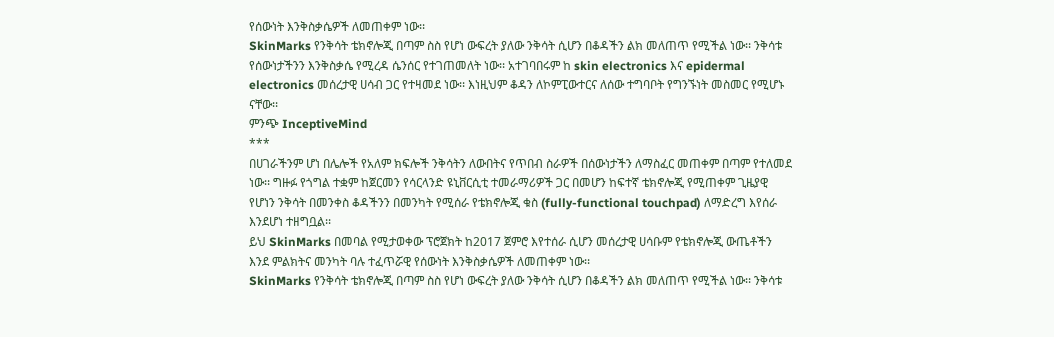የሰውነት እንቅስቃሴዎች ለመጠቀም ነው፡፡
SkinMarks የንቅሳት ቴክኖሎጂ በጣም ስስ የሆነ ውፍረት ያለው ንቅሳት ሲሆን በቆዳችን ልክ መለጠጥ የሚችል ነው፡፡ ንቅሳቱ የሰውነታችንን እንቅስቃሴ የሚረዳ ሴንሰር የተገጠመለት ነው፡፡ አተገባበሩም ከ skin electronics እና epidermal electronics መሰረታዊ ሀሳብ ጋር የተዛመደ ነው፡፡ እነዚህም ቆዳን ለኮምፒውተርና ለሰው ተግባቦት የግንኙነት መስመር የሚሆኑ ናቸው፡፡
ምንጭ InceptiveMind
***
በሀገራችንም ሆነ በሌሎች የአለም ክፍሎች ንቅሳትን ለውበትና የጥበብ ስራዎች በሰውነታችን ለማስፈር መጠቀም በጣም የተለመደ ነው፡፡ ግዙፉ የጎግል ተቋም ከጀርመን የሳርላንድ ዩኒቨርሲቲ ተመራማሪዎች ጋር በመሆን ከፍተኛ ቴክኖሎጂ የሚጠቀም ጊዜያዊ የሆነን ንቅሳት በመንቀስ ቆዳችንን በመንካት የሚሰራ የቴክኖሎጂ ቁስ (fully-functional touchpad) ለማድረግ እየሰራ እንደሆነ ተዘግቧል፡፡
ይህ SkinMarks በመባል የሚታወቀው ፕሮጀክት ከ2017 ጀምሮ እየተሰራ ሲሆን መሰረታዊ ሀሳቡም የቴክኖሎጂ ውጤቶችን እንደ ምልክትና መንካት ባሉ ተፈጥሯዊ የሰውነት እንቅስቃሴዎች ለመጠቀም ነው፡፡
SkinMarks የንቅሳት ቴክኖሎጂ በጣም ስስ የሆነ ውፍረት ያለው ንቅሳት ሲሆን በቆዳችን ልክ መለጠጥ የሚችል ነው፡፡ ንቅሳቱ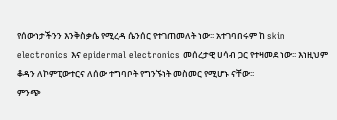የሰውነታችንን እንቅስቃሴ የሚረዳ ሴንሰር የተገጠመለት ነው፡፡ አተገባበሩም ከ skin electronics እና epidermal electronics መሰረታዊ ሀሳብ ጋር የተዛመደ ነው፡፡ እነዚህም ቆዳን ለኮምፒውተርና ለሰው ተግባቦት የግንኙነት መስመር የሚሆኑ ናቸው፡፡
ምንጭ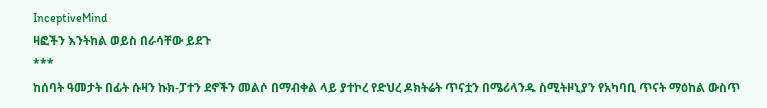InceptiveMind
ዛፎችን እንትከል ወይስ በራሳቸው ይደጉ
***
ከሰባት ዓመታት በፊት ሱዛን ኩክ-ፓተን ደኖችን መልሶ በማብቀል ላይ ያተኮረ የድህረ ዶክትሬት ጥናቷን በሜሪላንዱ ስሚትዞኒያን የአካባቢ ጥናት ማዕከል ውስጥ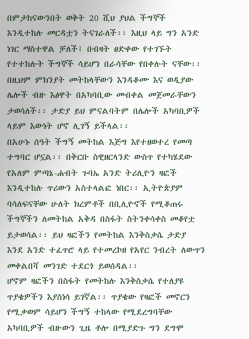በምታከናውንበት ወቅት 20 ሺህ ያህል ችግኞች እንዲተከሉ መርዳቷን ትናገራለች፡፡ እዚህ ላይ ግን አንድ ነገር ማስተዋል ቻለች፤ በብዛት ፀድቀው የተገኙት የተተከሉት ችግኞች ሳይሆን በራሳቸው የበቀሉት ናቸው፡፡ በዚህም ምክንያት መትከላቸውን እንዳቆሙ እና ወዲያው ሌሎች ብዙ እፅዋት በአካባቢው መብቀል መጀመራቸውን ታወሳለች፡፡ ታድያ ይህ ምናልባትም በሌሎች አካባቢዎች ላይም እውነት ሆኖ ሊገኝ ይችላል፡፡
በአሁኑ ሰዓት ችግኝ መትከል እጅግ እየተዘወተረ የመጣ ተግባር ሆኗል፡፡ በቅርቡ ስዊዘርላንድ ውስጥ የተካሄደው የአለም ምጣኔ-ሐብት ጉባኤ አንድ ትሪሊዮን ዛፎች እንዲተከሉ ጥሪውን አስተላልፎ ነበር፡፡ ኢትዮጵያም ባሳለፍናቸው ሁለት ክረምቶች በቢሊዮኖች የሚቆጠሩ ችግኞችን ለመትከል አቅዳ በስፋት ስትንቀሳቀስ መቆየቷ ይታወሳል፡፡ ይህ ዛፎችን የመትከል እንቅስቃሴ ታድያ እንደ አንድ ተፈጥሮ ላይ የተመረኮዘ የአየር ንብረት ለውጥን መቀልበሻ መንገድ ተደርጎ ይወሰዳል፡፡
ሆኖም ዛፎችን በስፋት የመትከሉ እንቅስቃሴ የተለያዩ ጥያቄዎችን እያስነሳ ይገኛል፡፡ ጥያቄው የዛፎች መኖርን የሚቃወም ሳይሆን ችግኝ ተከላው የሚደረግባቸው አካባቢዎች ብዙውን ጊዜ ቶሎ በሚያድጉ ግን ደግሞ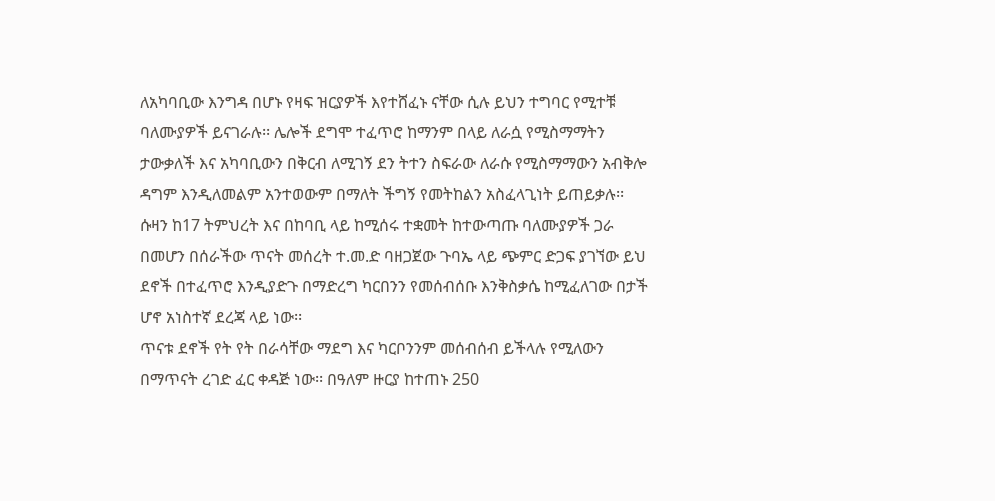ለአካባቢው እንግዳ በሆኑ የዛፍ ዝርያዎች እየተሸፈኑ ናቸው ሲሉ ይህን ተግባር የሚተቹ ባለሙያዎች ይናገራሉ፡፡ ሌሎች ደግሞ ተፈጥሮ ከማንም በላይ ለራሷ የሚስማማትን ታውቃለች እና አካባቢውን በቅርብ ለሚገኝ ደን ትተን ስፍራው ለራሱ የሚስማማውን አብቅሎ ዳግም እንዲለመልም አንተወውም በማለት ችግኝ የመትከልን አስፈላጊነት ይጠይቃሉ፡፡
ሱዛን ከ17 ትምህረት እና በከባቢ ላይ ከሚሰሩ ተቋመት ከተውጣጡ ባለሙያዎች ጋራ በመሆን በሰራችው ጥናት መሰረት ተ.መ.ድ ባዘጋጀው ጉባኤ ላይ ጭምር ድጋፍ ያገኘው ይህ ደኖች በተፈጥሮ እንዲያድጉ በማድረግ ካርበንን የመሰብሰቡ እንቅስቃሴ ከሚፈለገው በታች ሆኖ አነስተኛ ደረጃ ላይ ነው፡፡
ጥናቱ ደኖች የት የት በራሳቸው ማደግ እና ካርቦንንም መሰብሰብ ይችላሉ የሚለውን በማጥናት ረገድ ፈር ቀዳጅ ነው፡፡ በዓለም ዙርያ ከተጠኑ 250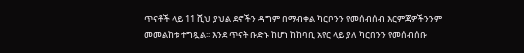ጥናቶች ላይ 11 ሺህ ያህል ደኖችን ዳግም በማብቀል ካርቦንን የመሰብሰብ እርምጃዎችንንም መመልከቱ ተግጿል፡፡ እንደ ጥናት ቡድኑ ከሆነ ከከባቢ አየር ላይ ያለ ካርበንን የመሰብሰቡ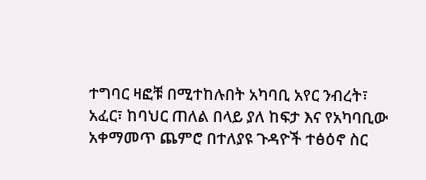ተግባር ዛፎቹ በሚተከሉበት አካባቢ አየር ንብረት፣ አፈር፣ ከባህር ጠለል በላይ ያለ ከፍታ እና የአካባቢው አቀማመጥ ጨምሮ በተለያዩ ጉዳዮች ተፅዕኖ ስር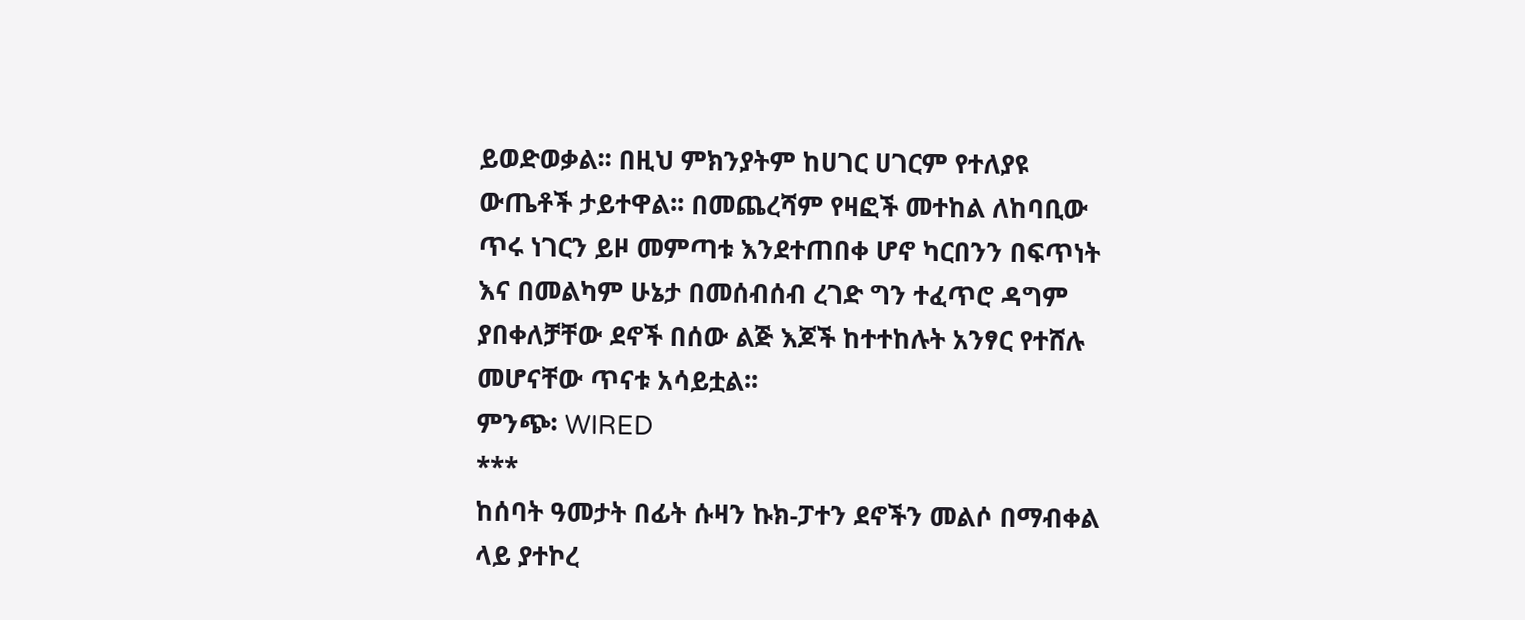ይወድወቃል፡፡ በዚህ ምክንያትም ከሀገር ሀገርም የተለያዩ ውጤቶች ታይተዋል፡፡ በመጨረሻም የዛፎች መተከል ለከባቢው ጥሩ ነገርን ይዞ መምጣቱ እንደተጠበቀ ሆኖ ካርበንን በፍጥነት እና በመልካም ሁኔታ በመሰብሰብ ረገድ ግን ተፈጥሮ ዳግም ያበቀለቻቸው ደኖች በሰው ልጅ እጆች ከተተከሉት አንፃር የተሸሉ መሆናቸው ጥናቱ አሳይቷል፡፡
ምንጭ፡ WIRED
***
ከሰባት ዓመታት በፊት ሱዛን ኩክ-ፓተን ደኖችን መልሶ በማብቀል ላይ ያተኮረ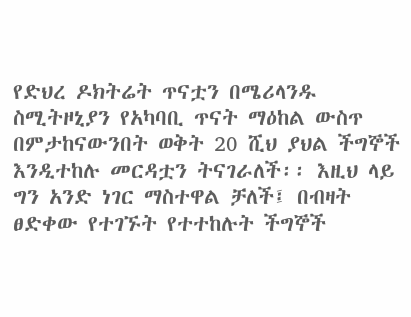የድህረ ዶክትሬት ጥናቷን በሜሪላንዱ ስሚትዞኒያን የአካባቢ ጥናት ማዕከል ውስጥ በምታከናውንበት ወቅት 20 ሺህ ያህል ችግኞች እንዲተከሉ መርዳቷን ትናገራለች፡፡ እዚህ ላይ ግን አንድ ነገር ማስተዋል ቻለች፤ በብዛት ፀድቀው የተገኙት የተተከሉት ችግኞች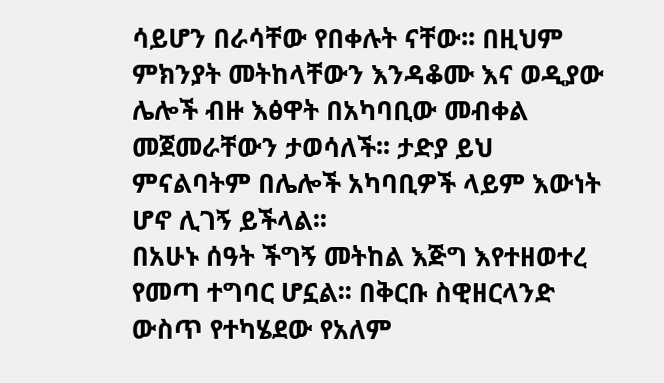ሳይሆን በራሳቸው የበቀሉት ናቸው፡፡ በዚህም ምክንያት መትከላቸውን እንዳቆሙ እና ወዲያው ሌሎች ብዙ እፅዋት በአካባቢው መብቀል መጀመራቸውን ታወሳለች፡፡ ታድያ ይህ ምናልባትም በሌሎች አካባቢዎች ላይም እውነት ሆኖ ሊገኝ ይችላል፡፡
በአሁኑ ሰዓት ችግኝ መትከል እጅግ እየተዘወተረ የመጣ ተግባር ሆኗል፡፡ በቅርቡ ስዊዘርላንድ ውስጥ የተካሄደው የአለም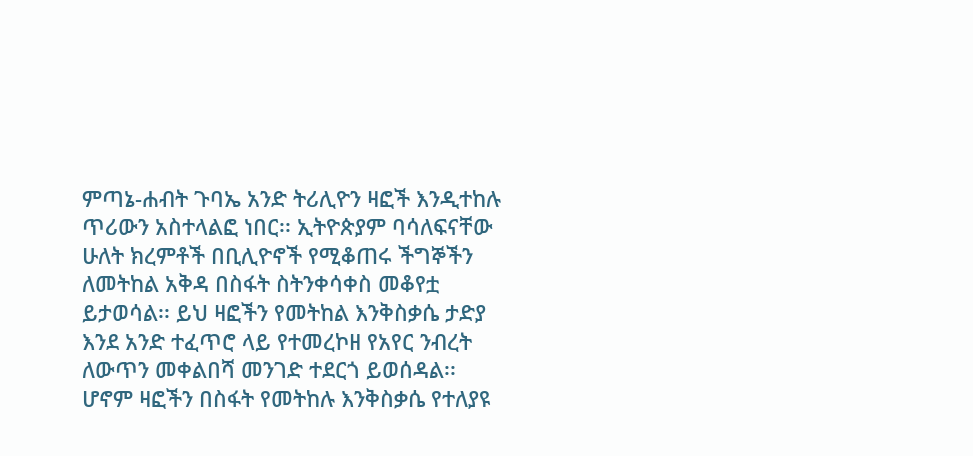ምጣኔ-ሐብት ጉባኤ አንድ ትሪሊዮን ዛፎች እንዲተከሉ ጥሪውን አስተላልፎ ነበር፡፡ ኢትዮጵያም ባሳለፍናቸው ሁለት ክረምቶች በቢሊዮኖች የሚቆጠሩ ችግኞችን ለመትከል አቅዳ በስፋት ስትንቀሳቀስ መቆየቷ ይታወሳል፡፡ ይህ ዛፎችን የመትከል እንቅስቃሴ ታድያ እንደ አንድ ተፈጥሮ ላይ የተመረኮዘ የአየር ንብረት ለውጥን መቀልበሻ መንገድ ተደርጎ ይወሰዳል፡፡
ሆኖም ዛፎችን በስፋት የመትከሉ እንቅስቃሴ የተለያዩ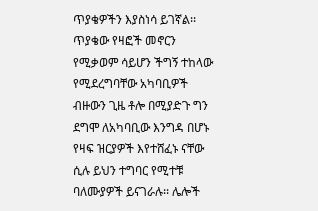ጥያቄዎችን እያስነሳ ይገኛል፡፡ ጥያቄው የዛፎች መኖርን የሚቃወም ሳይሆን ችግኝ ተከላው የሚደረግባቸው አካባቢዎች ብዙውን ጊዜ ቶሎ በሚያድጉ ግን ደግሞ ለአካባቢው እንግዳ በሆኑ የዛፍ ዝርያዎች እየተሸፈኑ ናቸው ሲሉ ይህን ተግባር የሚተቹ ባለሙያዎች ይናገራሉ፡፡ ሌሎች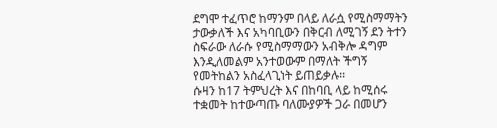ደግሞ ተፈጥሮ ከማንም በላይ ለራሷ የሚስማማትን ታውቃለች እና አካባቢውን በቅርብ ለሚገኝ ደን ትተን ስፍራው ለራሱ የሚስማማውን አብቅሎ ዳግም እንዲለመልም አንተወውም በማለት ችግኝ የመትከልን አስፈላጊነት ይጠይቃሉ፡፡
ሱዛን ከ17 ትምህረት እና በከባቢ ላይ ከሚሰሩ ተቋመት ከተውጣጡ ባለሙያዎች ጋራ በመሆን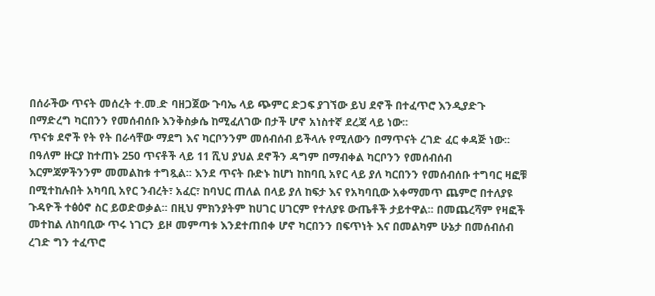በሰራችው ጥናት መሰረት ተ.መ.ድ ባዘጋጀው ጉባኤ ላይ ጭምር ድጋፍ ያገኘው ይህ ደኖች በተፈጥሮ እንዲያድጉ በማድረግ ካርበንን የመሰብሰቡ እንቅስቃሴ ከሚፈለገው በታች ሆኖ አነስተኛ ደረጃ ላይ ነው፡፡
ጥናቱ ደኖች የት የት በራሳቸው ማደግ እና ካርቦንንም መሰብሰብ ይችላሉ የሚለውን በማጥናት ረገድ ፈር ቀዳጅ ነው፡፡ በዓለም ዙርያ ከተጠኑ 250 ጥናቶች ላይ 11 ሺህ ያህል ደኖችን ዳግም በማብቀል ካርቦንን የመሰብሰብ እርምጃዎችንንም መመልከቱ ተግጿል፡፡ እንደ ጥናት ቡድኑ ከሆነ ከከባቢ አየር ላይ ያለ ካርበንን የመሰብሰቡ ተግባር ዛፎቹ በሚተከሉበት አካባቢ አየር ንብረት፣ አፈር፣ ከባህር ጠለል በላይ ያለ ከፍታ እና የአካባቢው አቀማመጥ ጨምሮ በተለያዩ ጉዳዮች ተፅዕኖ ስር ይወድወቃል፡፡ በዚህ ምክንያትም ከሀገር ሀገርም የተለያዩ ውጤቶች ታይተዋል፡፡ በመጨረሻም የዛፎች መተከል ለከባቢው ጥሩ ነገርን ይዞ መምጣቱ እንደተጠበቀ ሆኖ ካርበንን በፍጥነት እና በመልካም ሁኔታ በመሰብሰብ ረገድ ግን ተፈጥሮ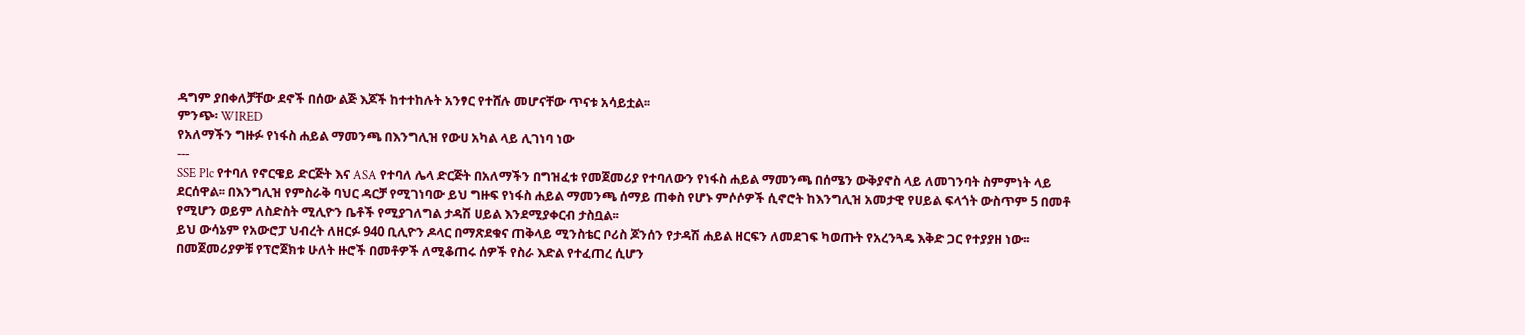ዳግም ያበቀለቻቸው ደኖች በሰው ልጅ እጆች ከተተከሉት አንፃር የተሸሉ መሆናቸው ጥናቱ አሳይቷል፡፡
ምንጭ፡ WIRED
የአለማችን ግዙፉ የነፋስ ሐይል ማመንጫ በእንግሊዝ የውሀ አካል ላይ ሊገነባ ነው
---
SSE Plc የተባለ የኖርዌይ ድርጅት እና ASA የተባለ ሌላ ድርጅት በአለማችን በግዝፈቱ የመጀመሪያ የተባለውን የነፋስ ሐይል ማመንጫ በሰሜን ውቅያኖስ ላይ ለመገንባት ስምምነት ላይ ደርሰዋል፡፡ በእንግሊዝ የምስራቅ ባህር ዳርቻ የሚገነባው ይህ ግዙፍ የነፋስ ሐይል ማመንጫ ሰማይ ጠቀስ የሆኑ ምሶሶዎች ሲኖሮት ከእንግሊዝ አመታዊ የሀይል ፍላጎት ውስጥም 5 በመቶ የሚሆን ወይም ለስድስት ሚሊዮን ቤቶች የሚያገለግል ታዳሽ ሀይል እንደሚያቀርብ ታስቧል፡፡
ይህ ውሳኔም የአውሮፓ ህብረት ለዘርፉ 940 ቢሊዮን ዶላር በማጽደቁና ጠቅላይ ሚንስቴር ቦሪስ ጆንሰን የታዳሽ ሐይል ዘርፍን ለመደገፍ ካወጡት የአረንጓዴ እቅድ ጋር የተያያዘ ነው፡፡ በመጀመሪያዎቹ የፕሮጀክቱ ሁለት ዙሮች በመቶዎች ለሚቆጠሩ ሰዎች የስራ እድል የተፈጠረ ሲሆን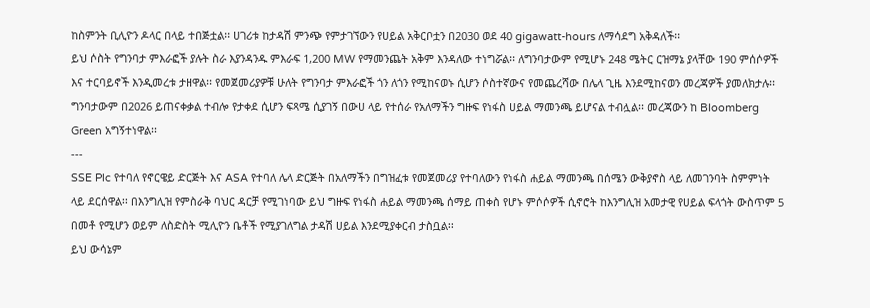ከስምንት ቢሊዮን ዶላር በላይ ተበጅቷል፡፡ ሀገሪቱ ከታዳሽ ምንጭ የምታገኘውን የሀይል አቅርቦቷን በ2030 ወደ 40 gigawatt-hours ለማሳደግ አቅዳለች፡፡
ይህ ሶስት የግንባታ ምእራፎች ያሉት ስራ እያንዳንዱ ምእራፍ 1,200 MW የማመንጨት አቅም እንዳለው ተነግሯል፡፡ ለግንባታውም የሚሆኑ 248 ሜትር ርዝማኔ ያላቸው 190 ምሰሶዎች እና ተርባይኖች እንዲመረቱ ታዘዋል፡፡ የመጀመሪያዎቹ ሁለት የግንባታ ምእራፎች ጎን ለጎን የሚከናወኑ ሲሆን ሶስተኛውና የመጨረሻው በሌላ ጊዜ እንደሚከናወን መረጃዎች ያመለክታሉ፡፡
ግንባታውም በ2026 ይጠናቀቃል ተብሎ የታቀደ ሲሆን ፍጻሜ ሲያገኝ በውሀ ላይ የተሰራ የአለማችን ግዙፍ የነፋስ ሀይል ማመንጫ ይሆናል ተብሏል፡፡ መረጃውን ከ Bloomberg Green አግኝተነዋል፡፡
---
SSE Plc የተባለ የኖርዌይ ድርጅት እና ASA የተባለ ሌላ ድርጅት በአለማችን በግዝፈቱ የመጀመሪያ የተባለውን የነፋስ ሐይል ማመንጫ በሰሜን ውቅያኖስ ላይ ለመገንባት ስምምነት ላይ ደርሰዋል፡፡ በእንግሊዝ የምስራቅ ባህር ዳርቻ የሚገነባው ይህ ግዙፍ የነፋስ ሐይል ማመንጫ ሰማይ ጠቀስ የሆኑ ምሶሶዎች ሲኖሮት ከእንግሊዝ አመታዊ የሀይል ፍላጎት ውስጥም 5 በመቶ የሚሆን ወይም ለስድስት ሚሊዮን ቤቶች የሚያገለግል ታዳሽ ሀይል እንደሚያቀርብ ታስቧል፡፡
ይህ ውሳኔም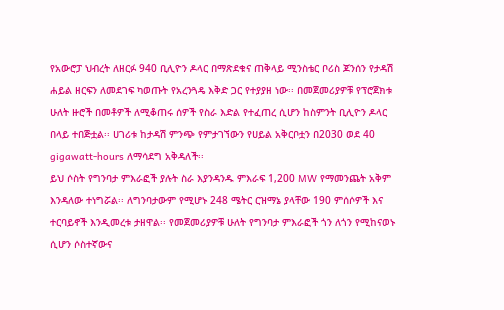የአውሮፓ ህብረት ለዘርፉ 940 ቢሊዮን ዶላር በማጽደቁና ጠቅላይ ሚንስቴር ቦሪስ ጆንሰን የታዳሽ ሐይል ዘርፍን ለመደገፍ ካወጡት የአረንጓዴ እቅድ ጋር የተያያዘ ነው፡፡ በመጀመሪያዎቹ የፕሮጀክቱ ሁለት ዙሮች በመቶዎች ለሚቆጠሩ ሰዎች የስራ እድል የተፈጠረ ሲሆን ከስምንት ቢሊዮን ዶላር በላይ ተበጅቷል፡፡ ሀገሪቱ ከታዳሽ ምንጭ የምታገኘውን የሀይል አቅርቦቷን በ2030 ወደ 40 gigawatt-hours ለማሳደግ አቅዳለች፡፡
ይህ ሶስት የግንባታ ምእራፎች ያሉት ስራ እያንዳንዱ ምእራፍ 1,200 MW የማመንጨት አቅም እንዳለው ተነግሯል፡፡ ለግንባታውም የሚሆኑ 248 ሜትር ርዝማኔ ያላቸው 190 ምሰሶዎች እና ተርባይኖች እንዲመረቱ ታዘዋል፡፡ የመጀመሪያዎቹ ሁለት የግንባታ ምእራፎች ጎን ለጎን የሚከናወኑ ሲሆን ሶስተኛውና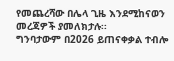የመጨረሻው በሌላ ጊዜ እንደሚከናወን መረጃዎች ያመለክታሉ፡፡
ግንባታውም በ2026 ይጠናቀቃል ተብሎ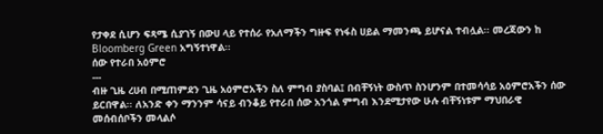የታቀደ ሲሆን ፍጻሜ ሲያገኝ በውሀ ላይ የተሰራ የአለማችን ግዙፍ የነፋስ ሀይል ማመንጫ ይሆናል ተብሏል፡፡ መረጃውን ከ Bloomberg Green አግኝተነዋል፡፡
ሰው የተራበ አዕምሮ
---
ብዙ ጊዜ ረሀብ በሚጠምደን ጊዜ አዕምሮአችን ስለ ምግብ ያስባል፤ በብቸኝነት ውስጥ ስንሆንም በተመሳሳይ አዕምሮአችን ሰው ይርበዋል፡፡ ለአንድ ቀን ማንንም ሳናይ ብንቆይ የተራበ ሰው አንጎል ምግብ እንደሚታየው ሁሉ ብቸኝነቱም ማህበራዊ መሰብሰቦችን መላልሶ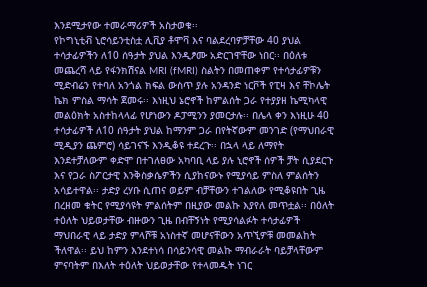እንደሚታየው ተመራማሪዎች አስታወቁ፡፡
የኮግኒቲቭ ኒሮሳይንቲስቷ ሊቪያ ቶሞቫ እና ባልደረባዎቻቸው 40 ያህል ተሳታፊዎችን ለ10 ሰዓታት ያህል እንዲፆሙ አድርገዋቸው ነበር፡፡ በዕለቱ መጨረሻ ላይ የፋንክሽናል MRI (fMRI) ስልትን በመጠቀም የተሳታፊዎቹን ሚድብሬን የተባለ አንጎል ክፍል ውስጥ ያሉ አንዳንድ ነርቮች የፒዛ እና ቸኮሌት ኬክ ምስል ማሳት ጀመሩ፡፡ እነዚህ ኔሮኖች ከምልሰት ጋራ የተያያዘ ኬሚካላዊ መልዕክት አስተከላላፊ የሆነውን ዶፓሚንን ያመርታሉ፡፡ በሌላ ቀን እነዚሁ 40 ተሳታፊዎች ለ10 ሰዓታት ያህል ከማንም ጋራ በየትኛውም መንገድ (የማህበራዊ ሚዲያን ጨምሮ) ሳይገናኙ እንዲቆዩ ተደረጉ፡፡ በኋላ ላይ ለማየት እንደተቻለውም ቀድሞ በተገለፀው አካባቢ ላይ ያሉ ኒሮኖች ሰዎች ቻት ሲያደርጉ እና የጋራ ስፖርታዊ እንቅስቃሴዎችን ሲያከናውኑ የሚያሳይ ምስለ ምልሰትን አሳይተዋል፡፡ ታድያ ረሃቡ ሲጠና ወይም ብቻቸውን ተገልለው የሚቆዩበት ጊዜ በረዘመ ቁትር የሚያሳዩት ምልሰትም በዚያው መልኩ እያየለ መጥቷል፡፡ በዕለት ተዕለት ህይወታቸው ብዙውን ጊዜ በብቸኝነት የሚያሳልፉት ተሳታፊዎች ማህበራዊ ላይ ታድያ ምላሾቹ አነስተኛ መሆናቸውን አጥኚዎቹ መመልከት ችለዋል፡፡ ይህ ከምን እንደተነሳ በሳይንሳዊ መልኩ ማብራራት ባይቻላቸውም ምናባትም በእለት ተዕለት ህይወታቸው የተላመዱት ነገር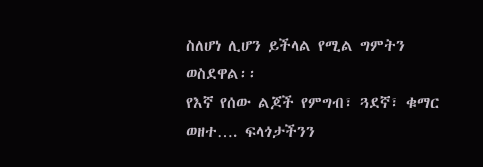ስለሆነ ሊሆን ይችላል የሚል ግምትን ወስደዋል፡፡
የእኛ የሰው ልጆች የምግብ፣ ጓደኛ፣ ቁማር ወዘተ…. ፍላጎታችንን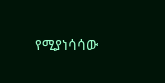የሚያነሳሳው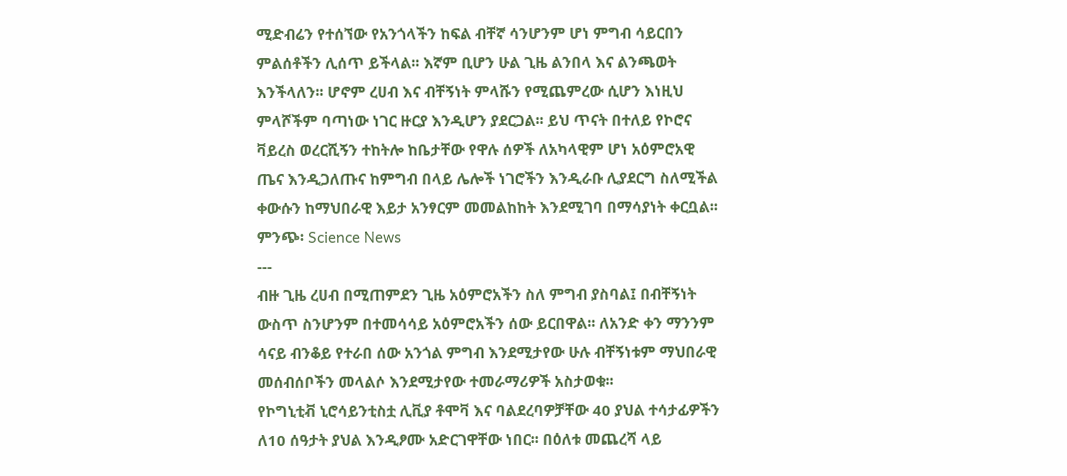ሚድብሬን የተሰኘው የአንጎላችን ከፍል ብቸኛ ሳንሆንም ሆነ ምግብ ሳይርበን ምልሰቶችን ሊሰጥ ይችላል፡፡ እኛም ቢሆን ሁል ጊዜ ልንበላ እና ልንጫወት እንችላለን፡፡ ሆኖም ረሀብ እና ብቸኝነት ምላሹን የሚጨምረው ሲሆን እነዚህ ምላሾችም ባጣነው ነገር ዙርያ እንዲሆን ያደርጋል፡፡ ይህ ጥናት በተለይ የኮሮና ቫይረስ ወረርሺኝን ተከትሎ ከቤታቸው የዋሉ ሰዎች ለአካላዊም ሆነ አዕምሮአዊ ጤና እንዲጋለጡና ከምግብ በላይ ሌሎች ነገሮችን እንዲራቡ ሊያደርግ ስለሚችል ቀውሱን ከማህበራዊ እይታ አንፃርም መመልከከት እንደሚገባ በማሳያነት ቀርቧል፡፡
ምንጭ፡ Science News
---
ብዙ ጊዜ ረሀብ በሚጠምደን ጊዜ አዕምሮአችን ስለ ምግብ ያስባል፤ በብቸኝነት ውስጥ ስንሆንም በተመሳሳይ አዕምሮአችን ሰው ይርበዋል፡፡ ለአንድ ቀን ማንንም ሳናይ ብንቆይ የተራበ ሰው አንጎል ምግብ እንደሚታየው ሁሉ ብቸኝነቱም ማህበራዊ መሰብሰቦችን መላልሶ እንደሚታየው ተመራማሪዎች አስታወቁ፡፡
የኮግኒቲቭ ኒሮሳይንቲስቷ ሊቪያ ቶሞቫ እና ባልደረባዎቻቸው 40 ያህል ተሳታፊዎችን ለ10 ሰዓታት ያህል እንዲፆሙ አድርገዋቸው ነበር፡፡ በዕለቱ መጨረሻ ላይ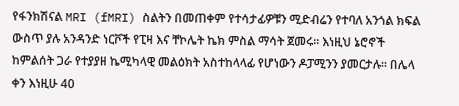የፋንክሽናል MRI (fMRI) ስልትን በመጠቀም የተሳታፊዎቹን ሚድብሬን የተባለ አንጎል ክፍል ውስጥ ያሉ አንዳንድ ነርቮች የፒዛ እና ቸኮሌት ኬክ ምስል ማሳት ጀመሩ፡፡ እነዚህ ኔሮኖች ከምልሰት ጋራ የተያያዘ ኬሚካላዊ መልዕክት አስተከላላፊ የሆነውን ዶፓሚንን ያመርታሉ፡፡ በሌላ ቀን እነዚሁ 40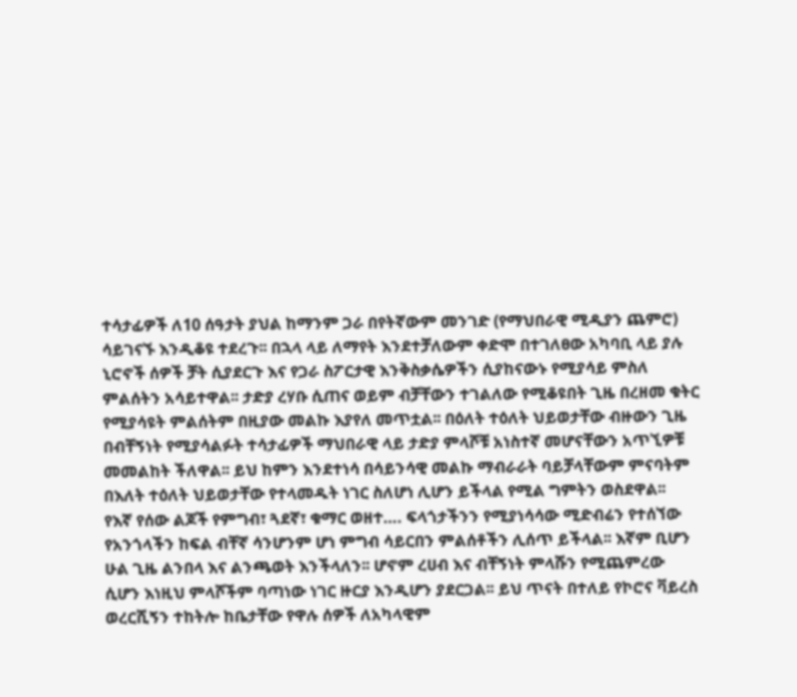ተሳታፊዎች ለ10 ሰዓታት ያህል ከማንም ጋራ በየትኛውም መንገድ (የማህበራዊ ሚዲያን ጨምሮ) ሳይገናኙ እንዲቆዩ ተደረጉ፡፡ በኋላ ላይ ለማየት እንደተቻለውም ቀድሞ በተገለፀው አካባቢ ላይ ያሉ ኒሮኖች ሰዎች ቻት ሲያደርጉ እና የጋራ ስፖርታዊ እንቅስቃሴዎችን ሲያከናውኑ የሚያሳይ ምስለ ምልሰትን አሳይተዋል፡፡ ታድያ ረሃቡ ሲጠና ወይም ብቻቸውን ተገልለው የሚቆዩበት ጊዜ በረዘመ ቁትር የሚያሳዩት ምልሰትም በዚያው መልኩ እያየለ መጥቷል፡፡ በዕለት ተዕለት ህይወታቸው ብዙውን ጊዜ በብቸኝነት የሚያሳልፉት ተሳታፊዎች ማህበራዊ ላይ ታድያ ምላሾቹ አነስተኛ መሆናቸውን አጥኚዎቹ መመልከት ችለዋል፡፡ ይህ ከምን እንደተነሳ በሳይንሳዊ መልኩ ማብራራት ባይቻላቸውም ምናባትም በእለት ተዕለት ህይወታቸው የተላመዱት ነገር ስለሆነ ሊሆን ይችላል የሚል ግምትን ወስደዋል፡፡
የእኛ የሰው ልጆች የምግብ፣ ጓደኛ፣ ቁማር ወዘተ…. ፍላጎታችንን የሚያነሳሳው ሚድብሬን የተሰኘው የአንጎላችን ከፍል ብቸኛ ሳንሆንም ሆነ ምግብ ሳይርበን ምልሰቶችን ሊሰጥ ይችላል፡፡ እኛም ቢሆን ሁል ጊዜ ልንበላ እና ልንጫወት እንችላለን፡፡ ሆኖም ረሀብ እና ብቸኝነት ምላሹን የሚጨምረው ሲሆን እነዚህ ምላሾችም ባጣነው ነገር ዙርያ እንዲሆን ያደርጋል፡፡ ይህ ጥናት በተለይ የኮሮና ቫይረስ ወረርሺኝን ተከትሎ ከቤታቸው የዋሉ ሰዎች ለአካላዊም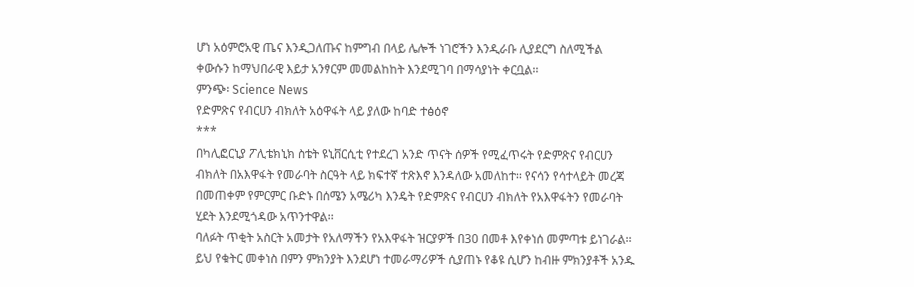ሆነ አዕምሮአዊ ጤና እንዲጋለጡና ከምግብ በላይ ሌሎች ነገሮችን እንዲራቡ ሊያደርግ ስለሚችል ቀውሱን ከማህበራዊ እይታ አንፃርም መመልከከት እንደሚገባ በማሳያነት ቀርቧል፡፡
ምንጭ፡ Science News
የድምጽና የብርሀን ብክለት አዕዋፋት ላይ ያለው ከባድ ተፅዕኖ
***
በካሊፎርኒያ ፖሊቴክኒክ ስቴት ዩኒቨርሲቲ የተደረገ አንድ ጥናት ሰዎች የሚፈጥሩት የድምጽና የብርሀን ብክለት በአእዋፋት የመራባት ስርዓት ላይ ክፍተኛ ተጽእኖ እንዳለው አመለከተ፡፡ የናሳን የሳተላይት መረጃ በመጠቀም የምርምር ቡድኑ በሰሜን አሜሪካ እንዴት የድምጽና የብርሀን ብክለት የአእዋፋትን የመራባት ሂደት እንደሚጎዳው አጥንተዋል፡፡
ባለፉት ጥቂት አስርት አመታት የአለማችን የአእዋፋት ዝርያዎች በ30 በመቶ እየቀነሰ መምጣቱ ይነገራል፡፡ ይህ የቁትር መቀነስ በምን ምክንያት እንደሆነ ተመራማሪዎች ሲያጠኑ የቆዩ ሲሆን ከብዙ ምክንያቶች አንዱ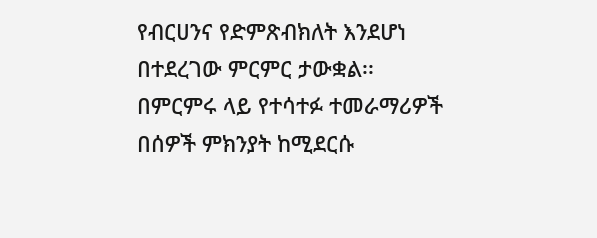የብርሀንና የድምጽብክለት እንደሆነ በተደረገው ምርምር ታውቋል፡፡
በምርምሩ ላይ የተሳተፉ ተመራማሪዎች በሰዎች ምክንያት ከሚደርሱ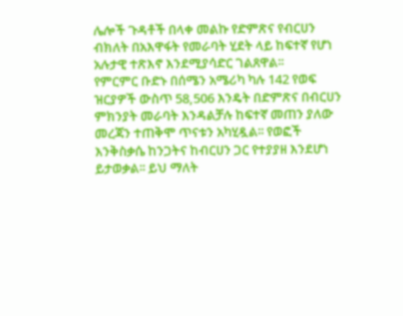ሌሎች ጉዳቶች በላቀ መልኩ የድምጽና የብርሀን ብክለት በአእዋፋት የመራባት ሂደት ላይ ከፍተኛ የሆነ አሉታዊ ተጽእኖ እንደሚያሳድር ገልጸዋል፡፡
የምርምር ቡድኑ በሰሜን አሜሪካ ካሉ 142 የወፍ ዝርያዎች ውስጥ 58,506 እንዴት በድምጽና በብርሀን ምክንያት መራባት እንዳልቻሉ ከፍተኛ መጠን ያለው መረጃን ተጠቅሞ ጥናቱን አካሂዷል፡፡ የወፎች እንቅስቃሴ ከንጋትና ከብርሀን ጋር የተያያዘ እንደሆነ ይታወቃል፡፡ ይህ ማለት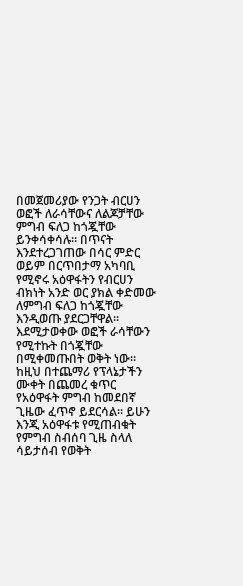በመጀመሪያው የንጋት ብርሀን ወፎች ለራሳቸውና ለልጆቻቸው ምግብ ፍለጋ ከጎጇቸው ይንቀሳቀሳሉ፡፡ በጥናት እንደተረጋገጠው በሳር ምድር ወይም በርጥበታማ አካባቢ የሚኖሩ አዕዋፋትን የብርሀን ብክነት አንድ ወር ያክል ቀድመው ለምግብ ፍለጋ ከጎጇቸው እንዲወጡ ያደርጋቸዋል፡፡ እደሚታወቀው ወፎች ራሳቸውን የሚተኩት በጎጇቸው በሚቀመጡበት ወቅት ነው፡፡
ከዚህ በተጨማሪ የፕላኔታችን ሙቀት በጨመረ ቁጥር የአዕዋፋት ምግብ ከመደበኛ ጊዜው ፈጥኖ ይደርሳል፡፡ ይሁን እንጂ አዕዋፋቱ የሚጠብቁት የምግብ ስብሰባ ጊዜ ስላለ ሳይታሰብ የወቅት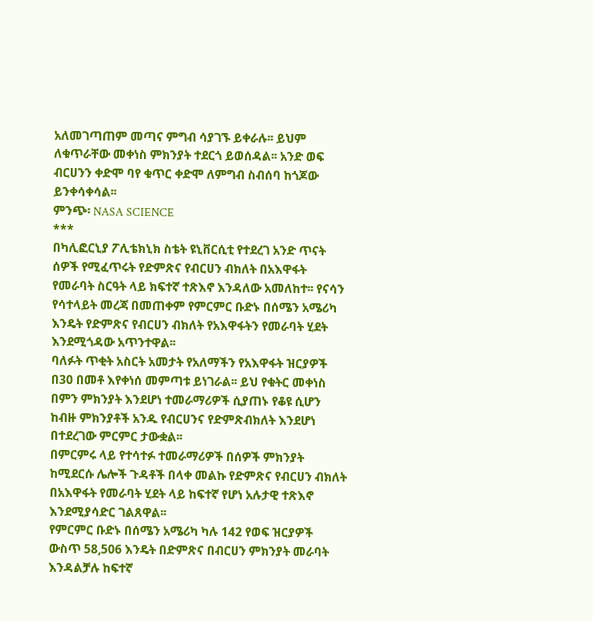አለመገጣጠም መጣና ምግብ ሳያገኙ ይቀራሉ፡፡ ይህም ለቁጥራቸው መቀነስ ምክንያት ተደርጎ ይወሰዳል፡፡ አንድ ወፍ ብርሀንን ቀድሞ ባየ ቁጥር ቀድሞ ለምግብ ስብሰባ ከጎጆው ይንቀሳቀሳል፡፡
ምንጭ፡ NASA SCIENCE
***
በካሊፎርኒያ ፖሊቴክኒክ ስቴት ዩኒቨርሲቲ የተደረገ አንድ ጥናት ሰዎች የሚፈጥሩት የድምጽና የብርሀን ብክለት በአእዋፋት የመራባት ስርዓት ላይ ክፍተኛ ተጽእኖ እንዳለው አመለከተ፡፡ የናሳን የሳተላይት መረጃ በመጠቀም የምርምር ቡድኑ በሰሜን አሜሪካ እንዴት የድምጽና የብርሀን ብክለት የአእዋፋትን የመራባት ሂደት እንደሚጎዳው አጥንተዋል፡፡
ባለፉት ጥቂት አስርት አመታት የአለማችን የአእዋፋት ዝርያዎች በ30 በመቶ እየቀነሰ መምጣቱ ይነገራል፡፡ ይህ የቁትር መቀነስ በምን ምክንያት እንደሆነ ተመራማሪዎች ሲያጠኑ የቆዩ ሲሆን ከብዙ ምክንያቶች አንዱ የብርሀንና የድምጽብክለት እንደሆነ በተደረገው ምርምር ታውቋል፡፡
በምርምሩ ላይ የተሳተፉ ተመራማሪዎች በሰዎች ምክንያት ከሚደርሱ ሌሎች ጉዳቶች በላቀ መልኩ የድምጽና የብርሀን ብክለት በአእዋፋት የመራባት ሂደት ላይ ከፍተኛ የሆነ አሉታዊ ተጽእኖ እንደሚያሳድር ገልጸዋል፡፡
የምርምር ቡድኑ በሰሜን አሜሪካ ካሉ 142 የወፍ ዝርያዎች ውስጥ 58,506 እንዴት በድምጽና በብርሀን ምክንያት መራባት እንዳልቻሉ ከፍተኛ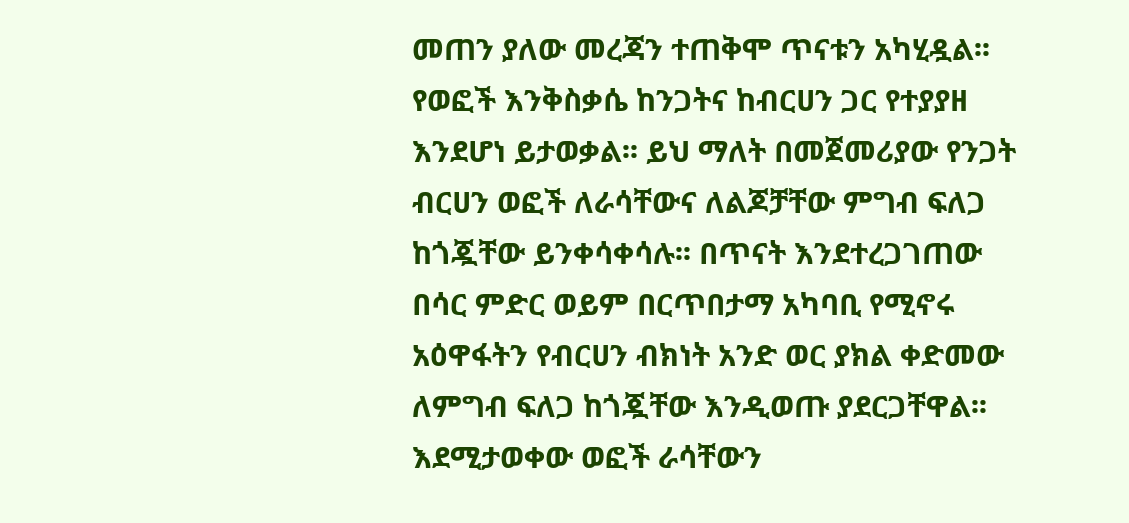መጠን ያለው መረጃን ተጠቅሞ ጥናቱን አካሂዷል፡፡ የወፎች እንቅስቃሴ ከንጋትና ከብርሀን ጋር የተያያዘ እንደሆነ ይታወቃል፡፡ ይህ ማለት በመጀመሪያው የንጋት ብርሀን ወፎች ለራሳቸውና ለልጆቻቸው ምግብ ፍለጋ ከጎጇቸው ይንቀሳቀሳሉ፡፡ በጥናት እንደተረጋገጠው በሳር ምድር ወይም በርጥበታማ አካባቢ የሚኖሩ አዕዋፋትን የብርሀን ብክነት አንድ ወር ያክል ቀድመው ለምግብ ፍለጋ ከጎጇቸው እንዲወጡ ያደርጋቸዋል፡፡ እደሚታወቀው ወፎች ራሳቸውን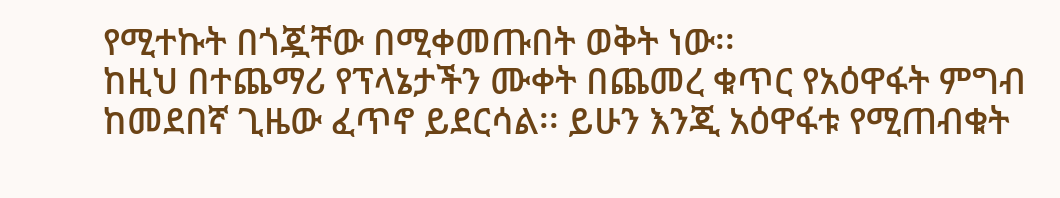የሚተኩት በጎጇቸው በሚቀመጡበት ወቅት ነው፡፡
ከዚህ በተጨማሪ የፕላኔታችን ሙቀት በጨመረ ቁጥር የአዕዋፋት ምግብ ከመደበኛ ጊዜው ፈጥኖ ይደርሳል፡፡ ይሁን እንጂ አዕዋፋቱ የሚጠብቁት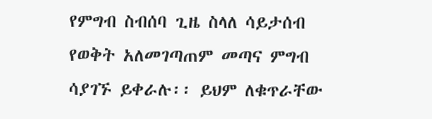የምግብ ስብሰባ ጊዜ ስላለ ሳይታሰብ የወቅት አለመገጣጠም መጣና ምግብ ሳያገኙ ይቀራሉ፡፡ ይህም ለቁጥራቸው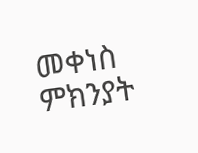መቀነስ ምክንያት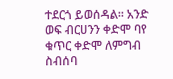ተደርጎ ይወሰዳል፡፡ አንድ ወፍ ብርሀንን ቀድሞ ባየ ቁጥር ቀድሞ ለምግብ ስብሰባ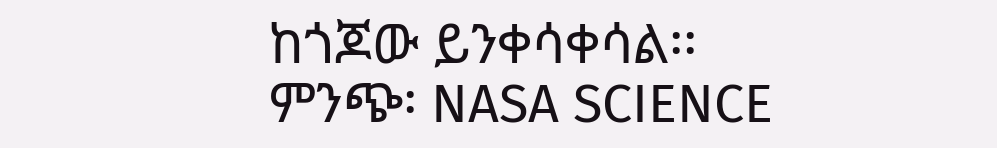ከጎጆው ይንቀሳቀሳል፡፡
ምንጭ፡ NASA SCIENCE